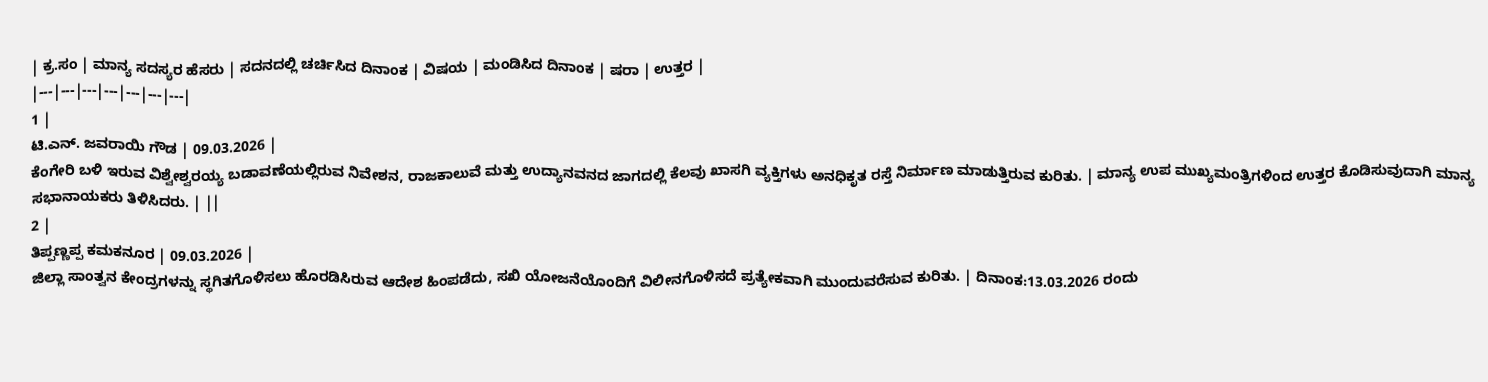| ಕ್ರ.ಸಂ | ಮಾನ್ಯ ಸದಸ್ಯರ ಹೆಸರು | ಸದನದಲ್ಲಿ ಚರ್ಚಿಸಿದ ದಿನಾಂಕ | ವಿಷಯ | ಮಂಡಿಸಿದ ದಿನಾಂಕ | ಷರಾ | ಉತ್ತರ |
|---|---|---|---|---|---|---|
1 |
ಟಿ.ಎನ್. ಜವರಾಯಿ ಗೌಡ | 09.03.2026 |
ಕೆಂಗೇರಿ ಬಳಿ ಇರುವ ವಿಶ್ವೇಶ್ವರಯ್ಯ ಬಡಾವಣೆಯಲ್ಲಿರುವ ನಿವೇಶನ, ರಾಜಕಾಲುವೆ ಮತ್ತು ಉದ್ಯಾನವನದ ಜಾಗದಲ್ಲಿ ಕೆಲವು ಖಾಸಗಿ ವ್ಯಕ್ತಿಗಳು ಅನಧಿಕೃತ ರಸ್ತೆ ನಿರ್ಮಾಣ ಮಾಡುತ್ತಿರುವ ಕುರಿತು. | ಮಾನ್ಯ ಉಪ ಮುಖ್ಯಮಂತ್ರಿಗಳಿಂದ ಉತ್ತರ ಕೊಡಿಸುವುದಾಗಿ ಮಾನ್ಯ ಸಭಾನಾಯಕರು ತಿಳಿಸಿದರು. | ||
2 |
ತಿಪ್ಪಣ್ಣಪ್ಪ ಕಮಕನೂರ | 09.03.2026 |
ಜಿಲ್ಲಾ ಸಾಂತ್ವನ ಕೇಂದ್ರಗಳನ್ನು ಸ್ಥಗಿತಗೊಳಿಸಲು ಹೊರಡಿಸಿರುವ ಆದೇಶ ಹಿಂಪಡೆದು, ಸಖಿ ಯೋಜನೆಯೊಂದಿಗೆ ವಿಲೀನಗೊಳಿಸದೆ ಪ್ರತ್ಯೇಕವಾಗಿ ಮುಂದುವರೆಸುವ ಕುರಿತು. | ದಿನಾಂಕ:13.03.2026 ರಂದು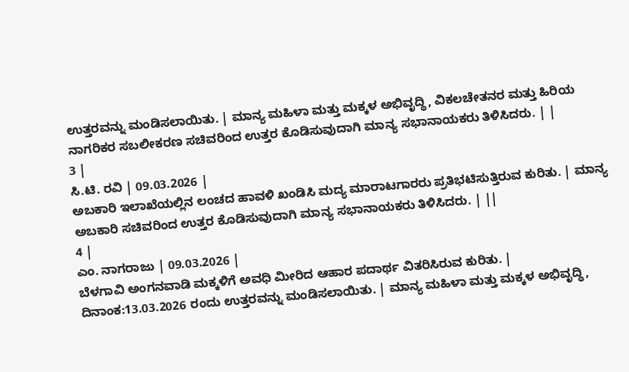ಉತ್ತರವನ್ನು ಮಂಡಿಸಲಾಯಿತು. | ಮಾನ್ಯ ಮಹಿಳಾ ಮತ್ತು ಮಕ್ಕಳ ಅಭಿವೃದ್ಧಿ, ವಿಕಲಚೇತನರ ಮತ್ತು ಹಿರಿಯ ನಾಗರಿಕರ ಸಬಲೀಕರಣ ಸಚಿವರಿಂದ ಉತ್ತರ ಕೊಡಿಸುವುದಾಗಿ ಮಾನ್ಯ ಸಭಾನಾಯಕರು ತಿಳಿಸಿದರು. | |
3 |
ಸಿ.ಟಿ. ರವಿ | 09.03.2026 |
ಅಬಕಾರಿ ಇಲಾಖೆಯಲ್ಲಿನ ಲಂಚದ ಹಾವಳಿ ಖಂಡಿಸಿ ಮದ್ಯ ಮಾರಾಟಗಾರರು ಪ್ರತಿಭಟಿಸುತ್ತಿರುವ ಕುರಿತು. | ಮಾನ್ಯ ಅಬಕಾರಿ ಸಚಿವರಿಂದ ಉತ್ತರ ಕೊಡಿಸುವುದಾಗಿ ಮಾನ್ಯ ಸಭಾನಾಯಕರು ತಿಳಿಸಿದರು. | ||
4 |
ಎಂ. ನಾಗರಾಜು | 09.03.2026 |
ಬೆಳಗಾವಿ ಅಂಗನವಾಡಿ ಮಕ್ಕಳಿಗೆ ಅವಧಿ ಮೀರಿದ ಆಹಾರ ಪದಾರ್ಥ ವಿತರಿಸಿರುವ ಕುರಿತು. | ದಿನಾಂಕ:13.03.2026 ರಂದು ಉತ್ತರವನ್ನು ಮಂಡಿಸಲಾಯಿತು. | ಮಾನ್ಯ ಮಹಿಳಾ ಮತ್ತು ಮಕ್ಕಳ ಅಭಿವೃದ್ಧಿ,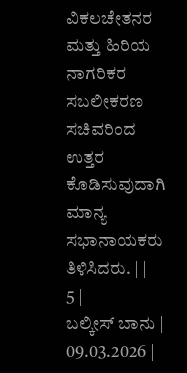ವಿಕಲಚೇತನರ ಮತ್ತು ಹಿರಿಯ ನಾಗರಿಕರ ಸಬಲೀಕರಣ ಸಚಿವರಿಂದ ಉತ್ತರ ಕೊಡಿಸುವುದಾಗಿ ಮಾನ್ಯ ಸಭಾನಾಯಕರು ತಿಳಿಸಿದರು. | |
5 |
ಬಲ್ಕೀಸ್ ಬಾನು | 09.03.2026 |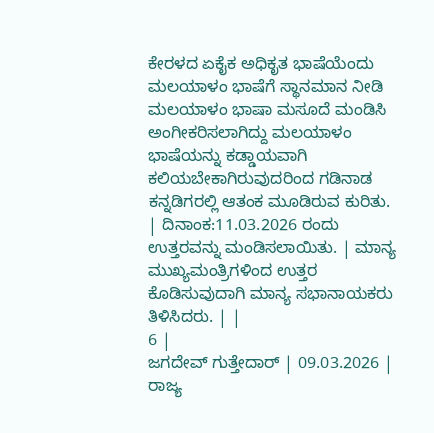ಕೇರಳದ ಏಕೈಕ ಅಧಿಕೃತ ಭಾಷೆಯೆಂದು ಮಲಯಾಳಂ ಭಾಷೆಗೆ ಸ್ಥಾನಮಾನ ನೀಡಿ ಮಲಯಾಳಂ ಭಾಷಾ ಮಸೂದೆ ಮಂಡಿಸಿ ಅಂಗೀಕರಿಸಲಾಗಿದ್ದು ಮಲಯಾಳಂ ಭಾಷೆಯನ್ನು ಕಡ್ಡಾಯವಾಗಿ ಕಲಿಯಬೇಕಾಗಿರುವುದರಿಂದ ಗಡಿನಾಡ ಕನ್ನಡಿಗರಲ್ಲಿ ಆತಂಕ ಮೂಡಿರುವ ಕುರಿತು. | ದಿನಾಂಕ:11.03.2026 ರಂದು ಉತ್ತರವನ್ನು ಮಂಡಿಸಲಾಯಿತು. | ಮಾನ್ಯ ಮುಖ್ಯಮಂತ್ರಿಗಳಿಂದ ಉತ್ತರ ಕೊಡಿಸುವುದಾಗಿ ಮಾನ್ಯ ಸಭಾನಾಯಕರು ತಿಳಿಸಿದರು. | |
6 |
ಜಗದೇವ್ ಗುತ್ತೇದಾರ್ | 09.03.2026 |
ರಾಜ್ಯ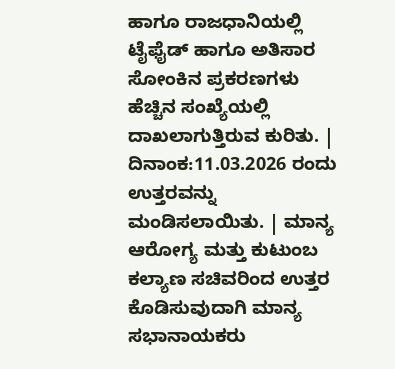ಹಾಗೂ ರಾಜಧಾನಿಯಲ್ಲಿ ಟೈಫೈಡ್ ಹಾಗೂ ಅತಿಸಾರ ಸೋಂಕಿನ ಪ್ರಕರಣಗಳು ಹೆಚ್ಚಿನ ಸಂಖ್ಯೆಯಲ್ಲಿ ದಾಖಲಾಗುತ್ತಿರುವ ಕುರಿತು. | ದಿನಾಂಕ:11.03.2026 ರಂದು ಉತ್ತರವನ್ನು ಮಂಡಿಸಲಾಯಿತು. | ಮಾನ್ಯ ಆರೋಗ್ಯ ಮತ್ತು ಕುಟುಂಬ ಕಲ್ಯಾಣ ಸಚಿವರಿಂದ ಉತ್ತರ ಕೊಡಿಸುವುದಾಗಿ ಮಾನ್ಯ ಸಭಾನಾಯಕರು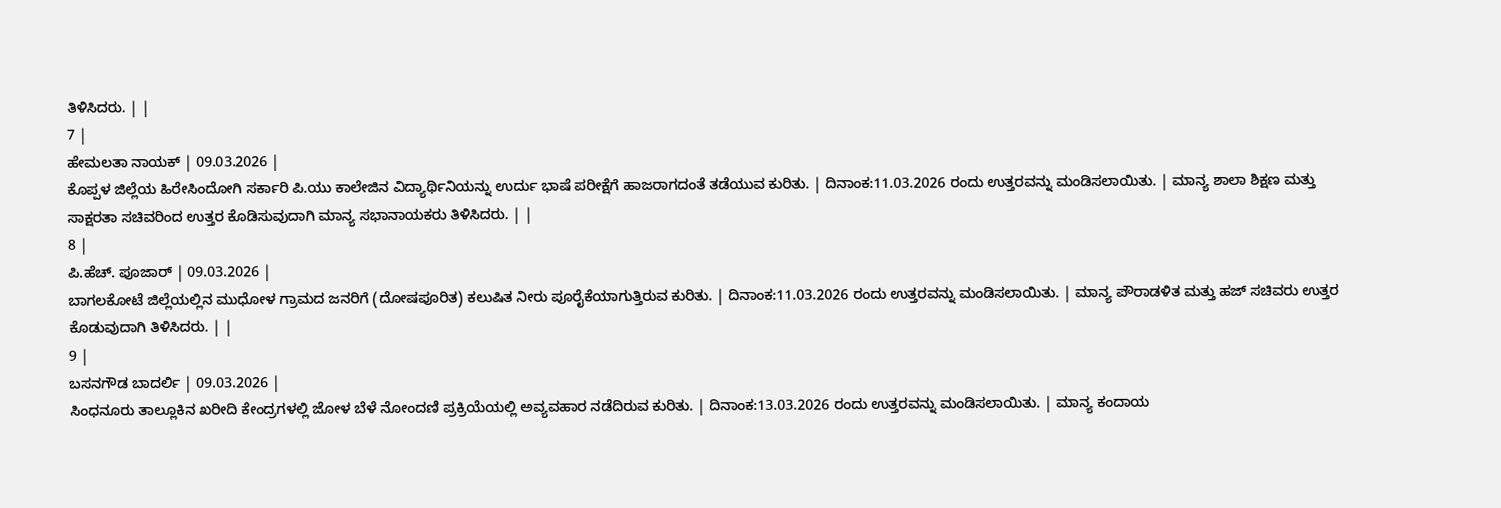ತಿಳಿಸಿದರು. | |
7 |
ಹೇಮಲತಾ ನಾಯಕ್ | 09.03.2026 |
ಕೊಪ್ಪಳ ಜಿಲ್ಲೆಯ ಹಿರೇಸಿಂದೋಗಿ ಸರ್ಕಾರಿ ಪಿ.ಯು ಕಾಲೇಜಿನ ವಿದ್ಯಾರ್ಥಿನಿಯನ್ನು ಉರ್ದು ಭಾಷೆ ಪರೀಕ್ಷೆಗೆ ಹಾಜರಾಗದಂತೆ ತಡೆಯುವ ಕುರಿತು. | ದಿನಾಂಕ:11.03.2026 ರಂದು ಉತ್ತರವನ್ನು ಮಂಡಿಸಲಾಯಿತು. | ಮಾನ್ಯ ಶಾಲಾ ಶಿಕ್ಷಣ ಮತ್ತು ಸಾಕ್ಷರತಾ ಸಚಿವರಿಂದ ಉತ್ತರ ಕೊಡಿಸುವುದಾಗಿ ಮಾನ್ಯ ಸಭಾನಾಯಕರು ತಿಳಿಸಿದರು. | |
8 |
ಪಿ.ಹೆಚ್. ಪೂಜಾರ್ | 09.03.2026 |
ಬಾಗಲಕೋಟೆ ಜಿಲ್ಲೆಯಲ್ಲಿನ ಮುಧೋಳ ಗ್ರಾಮದ ಜನರಿಗೆ (ದೋಷಪೂರಿತ) ಕಲುಷಿತ ನೀರು ಪೂರೈಕೆಯಾಗುತ್ತಿರುವ ಕುರಿತು. | ದಿನಾಂಕ:11.03.2026 ರಂದು ಉತ್ತರವನ್ನು ಮಂಡಿಸಲಾಯಿತು. | ಮಾನ್ಯ ಪೌರಾಡಳಿತ ಮತ್ತು ಹಜ್ ಸಚಿವರು ಉತ್ತರ ಕೊಡುವುದಾಗಿ ತಿಳಿಸಿದರು. | |
9 |
ಬಸನಗೌಡ ಬಾದರ್ಲಿ | 09.03.2026 |
ಸಿಂಧನೂರು ತಾಲ್ಲೂಕಿನ ಖರೀದಿ ಕೇಂದ್ರಗಳಲ್ಲಿ ಜೋಳ ಬೆಳೆ ನೋಂದಣಿ ಪ್ರಕ್ರಿಯೆಯಲ್ಲಿ ಅವ್ಯವಹಾರ ನಡೆದಿರುವ ಕುರಿತು. | ದಿನಾಂಕ:13.03.2026 ರಂದು ಉತ್ತರವನ್ನು ಮಂಡಿಸಲಾಯಿತು. | ಮಾನ್ಯ ಕಂದಾಯ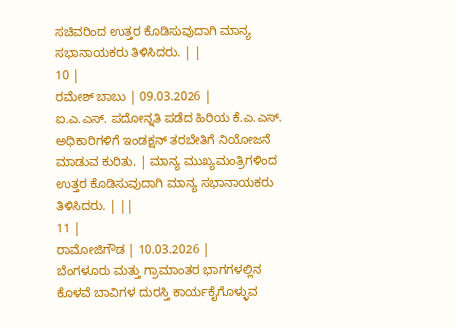ಸಚಿವರಿಂದ ಉತ್ತರ ಕೊಡಿಸುವುದಾಗಿ ಮಾನ್ಯ ಸಭಾನಾಯಕರು ತಿಳಿಸಿದರು. | |
10 |
ರಮೇಶ್ ಬಾಬು | 09.03.2026 |
ಐ.ಎ.ಎಸ್. ಪದೋನ್ನತಿ ಪಡೆದ ಹಿರಿಯ ಕೆ.ಎ.ಎಸ್. ಅಧಿಕಾರಿಗಳಿಗೆ ಇಂಡಕ್ಷನ್ ತರಬೇತಿಗೆ ನಿಯೋಜನೆ ಮಾಡುವ ಕುರಿತು. | ಮಾನ್ಯ ಮುಖ್ಯಮಂತ್ರಿಗಳಿಂದ ಉತ್ತರ ಕೊಡಿಸುವುದಾಗಿ ಮಾನ್ಯ ಸಭಾನಾಯಕರು ತಿಳಿಸಿದರು. | ||
11 |
ರಾಮೋಜಿಗೌಡ | 10.03.2026 |
ಬೆಂಗಳೂರು ಮತ್ತು ಗ್ರಾಮಾಂತರ ಭಾಗಗಳಲ್ಲಿನ ಕೊಳವೆ ಬಾವಿಗಳ ದುರಸ್ತಿ ಕಾರ್ಯಕೈಗೊಳ್ಳುವ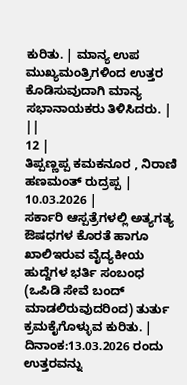ಕುರಿತು. | ಮಾನ್ಯ ಉಪ ಮುಖ್ಯಮಂತ್ರಿಗಳಿಂದ ಉತ್ತರ ಕೊಡಿಸುವುದಾಗಿ ಮಾನ್ಯ ಸಭಾನಾಯಕರು ತಿಳಿಸಿದರು. | ||
12 |
ತಿಪ್ಪಣ್ಣಪ್ಪ ಕಮಕನೂರ , ನಿರಾಣಿ ಹಣಮಂತ್ ರುದ್ರಪ್ಪ | 10.03.2026 |
ಸರ್ಕಾರಿ ಆಸ್ಪತ್ರೆಗಳಲ್ಲಿ ಅತ್ಯಗತ್ಯ ಔಷಧಗಳ ಕೊರತೆ ಹಾಗೂ ಖಾಲಿಇರುವ ವೈದ್ಯಕೀಯ ಹುದ್ದೆಗಳ ಭರ್ತಿ ಸಂಬಂಧ (ಒಪಿಡಿ ಸೇವೆ ಬಂದ್ ಮಾಡಲಿರುವುದರಿಂದ) ತುರ್ತು ಕ್ರಮಕೈಗೊಳ್ಳುವ ಕುರಿತು. | ದಿನಾಂಕ:13.03.2026 ರಂದು ಉತ್ತರವನ್ನು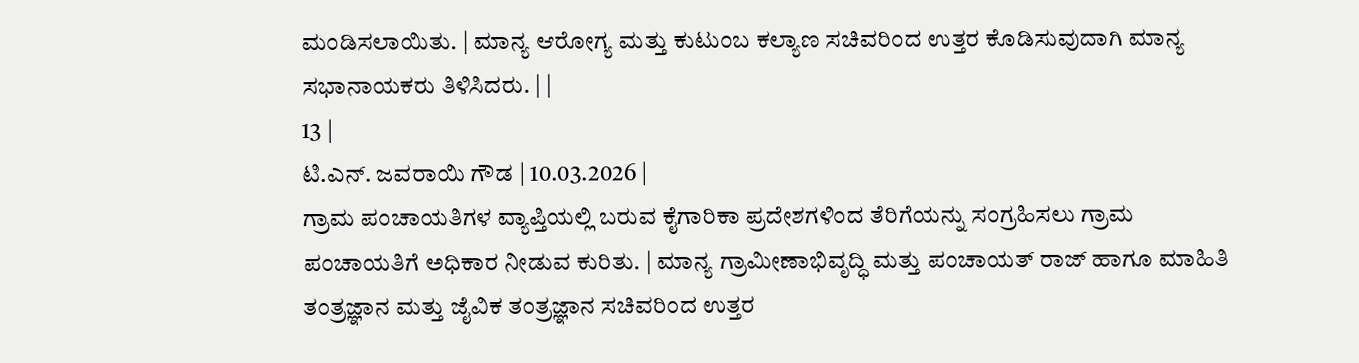ಮಂಡಿಸಲಾಯಿತು. | ಮಾನ್ಯ ಆರೋಗ್ಯ ಮತ್ತು ಕುಟುಂಬ ಕಲ್ಯಾಣ ಸಚಿವರಿಂದ ಉತ್ತರ ಕೊಡಿಸುವುದಾಗಿ ಮಾನ್ಯ ಸಭಾನಾಯಕರು ತಿಳಿಸಿದರು. | |
13 |
ಟಿ.ಎನ್. ಜವರಾಯಿ ಗೌಡ | 10.03.2026 |
ಗ್ರಾಮ ಪಂಚಾಯತಿಗಳ ವ್ಯಾಪ್ತಿಯಲ್ಲಿ ಬರುವ ಕೈಗಾರಿಕಾ ಪ್ರದೇಶಗಳಿಂದ ತೆರಿಗೆಯನ್ನು ಸಂಗ್ರಹಿಸಲು ಗ್ರಾಮ ಪಂಚಾಯತಿಗೆ ಅಧಿಕಾರ ನೀಡುವ ಕುರಿತು. | ಮಾನ್ಯ ಗ್ರಾಮೀಣಾಭಿವೃದ್ಧಿ ಮತ್ತು ಪಂಚಾಯತ್ ರಾಜ್ ಹಾಗೂ ಮಾಹಿತಿ ತಂತ್ರಜ್ಞಾನ ಮತ್ತು ಜೈವಿಕ ತಂತ್ರಜ್ಞಾನ ಸಚಿವರಿಂದ ಉತ್ತರ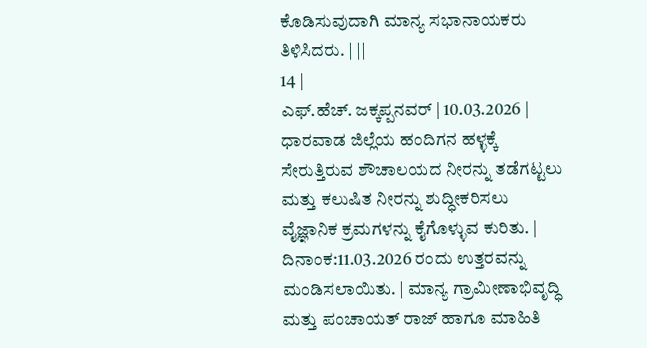ಕೊಡಿಸುವುದಾಗಿ ಮಾನ್ಯ ಸಭಾನಾಯಕರು ತಿಳಿಸಿದರು. | ||
14 |
ಎಫ್.ಹೆಚ್. ಜಕ್ಕಪ್ಪನವರ್ | 10.03.2026 |
ಧಾರವಾಡ ಜಿಲ್ಲೆಯ ಹಂದಿಗನ ಹಳ್ಳಕ್ಕೆ ಸೇರುತ್ತಿರುವ ಶೌಚಾಲಯದ ನೀರನ್ನು ತಡೆಗಟ್ಟಲು ಮತ್ತು ಕಲುಷಿತ ನೀರನ್ನು ಶುದ್ಧೀಕರಿಸಲು ವೈಜ್ಞಾನಿಕ ಕ್ರಮಗಳನ್ನು ಕೈಗೊಳ್ಳುವ ಕುರಿತು. | ದಿನಾಂಕ:11.03.2026 ರಂದು ಉತ್ತರವನ್ನು ಮಂಡಿಸಲಾಯಿತು. | ಮಾನ್ಯ ಗ್ರಾಮೀಣಾಭಿವೃದ್ಧಿ ಮತ್ತು ಪಂಚಾಯತ್ ರಾಜ್ ಹಾಗೂ ಮಾಹಿತಿ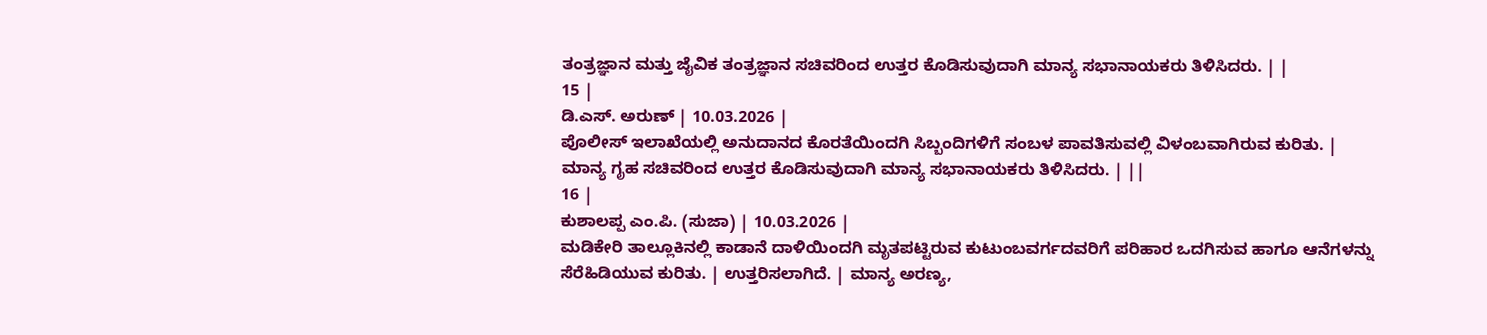ತಂತ್ರಜ್ಞಾನ ಮತ್ತು ಜೈವಿಕ ತಂತ್ರಜ್ಞಾನ ಸಚಿವರಿಂದ ಉತ್ತರ ಕೊಡಿಸುವುದಾಗಿ ಮಾನ್ಯ ಸಭಾನಾಯಕರು ತಿಳಿಸಿದರು. | |
15 |
ಡಿ.ಎಸ್. ಅರುಣ್ | 10.03.2026 |
ಪೊಲೀಸ್ ಇಲಾಖೆಯಲ್ಲಿ ಅನುದಾನದ ಕೊರತೆಯಿಂದಗಿ ಸಿಬ್ಬಂದಿಗಳಿಗೆ ಸಂಬಳ ಪಾವತಿಸುವಲ್ಲಿ ವಿಳಂಬವಾಗಿರುವ ಕುರಿತು. | ಮಾನ್ಯ ಗೃಹ ಸಚಿವರಿಂದ ಉತ್ತರ ಕೊಡಿಸುವುದಾಗಿ ಮಾನ್ಯ ಸಭಾನಾಯಕರು ತಿಳಿಸಿದರು. | ||
16 |
ಕುಶಾಲಪ್ಪ ಎಂ.ಪಿ. (ಸುಜಾ) | 10.03.2026 |
ಮಡಿಕೇರಿ ತಾಲ್ಲೂಕಿನಲ್ಲಿ ಕಾಡಾನೆ ದಾಳಿಯಿಂದಗಿ ಮೃತಪಟ್ಟಿರುವ ಕುಟುಂಬವರ್ಗದವರಿಗೆ ಪರಿಹಾರ ಒದಗಿಸುವ ಹಾಗೂ ಆನೆಗಳನ್ನು ಸೆರೆಹಿಡಿಯುವ ಕುರಿತು. | ಉತ್ತರಿಸಲಾಗಿದೆ. | ಮಾನ್ಯ ಅರಣ್ಯ,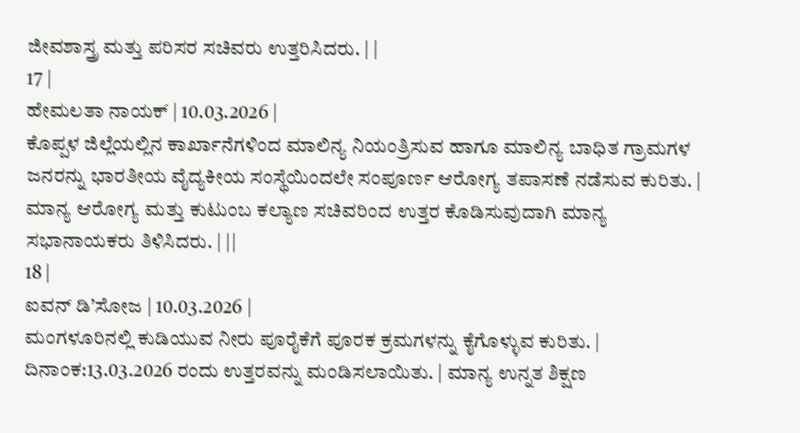ಜೀವಶಾಸ್ತ್ರ ಮತ್ತು ಪರಿಸರ ಸಚಿವರು ಉತ್ತರಿಸಿದರು. | |
17 |
ಹೇಮಲತಾ ನಾಯಕ್ | 10.03.2026 |
ಕೊಪ್ಪಳ ಜಿಲ್ಲೆಯಲ್ಲಿನ ಕಾರ್ಖಾನೆಗಳಿಂದ ಮಾಲಿನ್ಯ ನಿಯಂತ್ರಿಸುವ ಹಾಗೂ ಮಾಲಿನ್ಯ ಬಾಧಿತ ಗ್ರಾಮಗಳ ಜನರನ್ನು ಭಾರತೀಯ ವೈದ್ಯಕೀಯ ಸಂಸ್ಥೆಯಿಂದಲೇ ಸಂಪೂರ್ಣ ಆರೋಗ್ಯ ತಪಾಸಣೆ ನಡೆಸುವ ಕುರಿತು. | ಮಾನ್ಯ ಆರೋಗ್ಯ ಮತ್ತು ಕುಟುಂಬ ಕಲ್ಯಾಣ ಸಚಿವರಿಂದ ಉತ್ತರ ಕೊಡಿಸುವುದಾಗಿ ಮಾನ್ಯ ಸಭಾನಾಯಕರು ತಿಳಿಸಿದರು. | ||
18 |
ಐವನ್ ಡಿ’ಸೋಜ | 10.03.2026 |
ಮಂಗಳೂರಿನಲ್ಲಿ ಕುಡಿಯುವ ನೀರು ಪೂರೈಕೆಗೆ ಪೂರಕ ಕ್ರಮಗಳನ್ನು ಕೈಗೊಳ್ಳುವ ಕುರಿತು. | ದಿನಾಂಕ:13.03.2026 ರಂದು ಉತ್ತರವನ್ನು ಮಂಡಿಸಲಾಯಿತು. | ಮಾನ್ಯ ಉನ್ನತ ಶಿಕ್ಷಣ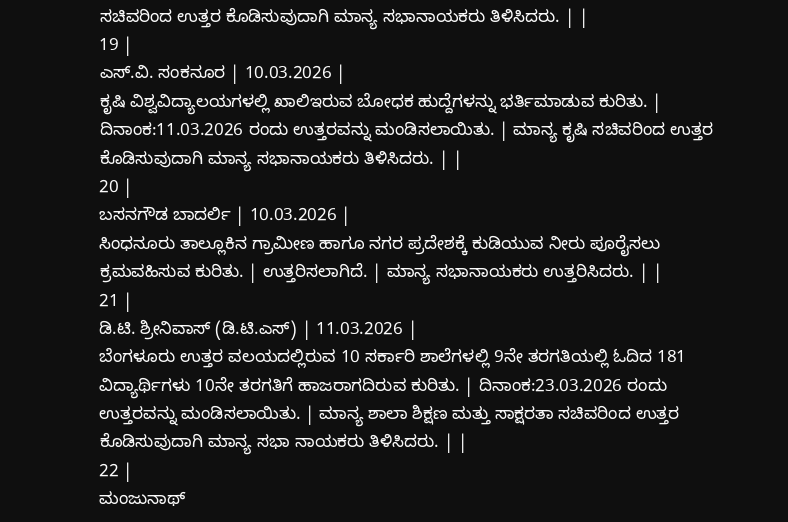ಸಚಿವರಿಂದ ಉತ್ತರ ಕೊಡಿಸುವುದಾಗಿ ಮಾನ್ಯ ಸಭಾನಾಯಕರು ತಿಳಿಸಿದರು. | |
19 |
ಎಸ್.ವಿ. ಸಂಕನೂರ | 10.03.2026 |
ಕೃಷಿ ವಿಶ್ವವಿದ್ಯಾಲಯಗಳಲ್ಲಿ ಖಾಲಿಇರುವ ಬೋಧಕ ಹುದ್ದೆಗಳನ್ನು ಭರ್ತಿಮಾಡುವ ಕುರಿತು. | ದಿನಾಂಕ:11.03.2026 ರಂದು ಉತ್ತರವನ್ನು ಮಂಡಿಸಲಾಯಿತು. | ಮಾನ್ಯ ಕೃಷಿ ಸಚಿವರಿಂದ ಉತ್ತರ ಕೊಡಿಸುವುದಾಗಿ ಮಾನ್ಯ ಸಭಾನಾಯಕರು ತಿಳಿಸಿದರು. | |
20 |
ಬಸನಗೌಡ ಬಾದರ್ಲಿ | 10.03.2026 |
ಸಿಂಧನೂರು ತಾಲ್ಲೂಕಿನ ಗ್ರಾಮೀಣ ಹಾಗೂ ನಗರ ಪ್ರದೇಶಕ್ಕೆ ಕುಡಿಯುವ ನೀರು ಪೂರೈಸಲು ಕ್ರಮವಹಿಸುವ ಕುರಿತು. | ಉತ್ತರಿಸಲಾಗಿದೆ. | ಮಾನ್ಯ ಸಭಾನಾಯಕರು ಉತ್ತರಿಸಿದರು. | |
21 |
ಡಿ.ಟಿ. ಶ್ರೀನಿವಾಸ್ (ಡಿ.ಟಿ.ಎಸ್) | 11.03.2026 |
ಬೆಂಗಳೂರು ಉತ್ತರ ವಲಯದಲ್ಲಿರುವ 10 ಸರ್ಕಾರಿ ಶಾಲೆಗಳಲ್ಲಿ 9ನೇ ತರಗತಿಯಲ್ಲಿ ಓದಿದ 181 ವಿದ್ಯಾರ್ಥಿಗಳು 10ನೇ ತರಗತಿಗೆ ಹಾಜರಾಗದಿರುವ ಕುರಿತು. | ದಿನಾಂಕ:23.03.2026 ರಂದು ಉತ್ತರವನ್ನು ಮಂಡಿಸಲಾಯಿತು. | ಮಾನ್ಯ ಶಾಲಾ ಶಿಕ್ಷಣ ಮತ್ತು ಸಾಕ್ಷರತಾ ಸಚಿವರಿಂದ ಉತ್ತರ ಕೊಡಿಸುವುದಾಗಿ ಮಾನ್ಯ ಸಭಾ ನಾಯಕರು ತಿಳಿಸಿದರು. | |
22 |
ಮಂಜುನಾಥ್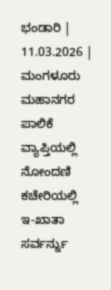ಭಂಡಾರಿ | 11.03.2026 |
ಮಂಗಳೂರು ಮಹಾನಗರ ಪಾಲಿಕೆ ವ್ಯಾಪ್ತಿಯಲ್ಲಿ ನೋಂದಣಿ ಕಚೇರಿಯಲ್ಲಿ ಇ-ಖಾತಾ ಸರ್ವರ್ನ್ನು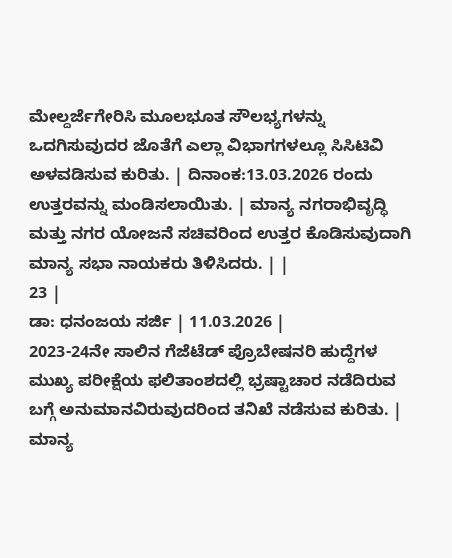ಮೇಲ್ದರ್ಜೆಗೇರಿಸಿ ಮೂಲಭೂತ ಸೌಲಭ್ಯಗಳನ್ನು ಒದಗಿಸುವುದರ ಜೊತೆಗೆ ಎಲ್ಲಾ ವಿಭಾಗಗಳಲ್ಲೂ ಸಿಸಿಟಿವಿ ಅಳವಡಿಸುವ ಕುರಿತು. | ದಿನಾಂಕ:13.03.2026 ರಂದು ಉತ್ತರವನ್ನು ಮಂಡಿಸಲಾಯಿತು. | ಮಾನ್ಯ ನಗರಾಭಿವೃದ್ಧಿ ಮತ್ತು ನಗರ ಯೋಜನೆ ಸಚಿವರಿಂದ ಉತ್ತರ ಕೊಡಿಸುವುದಾಗಿ ಮಾನ್ಯ ಸಭಾ ನಾಯಕರು ತಿಳಿಸಿದರು. | |
23 |
ಡಾ: ಧನಂಜಯ ಸರ್ಜಿ | 11.03.2026 |
2023-24ನೇ ಸಾಲಿನ ಗೆಜೆಟೆಡ್ ಪ್ರೊಬೇಷನರಿ ಹುದ್ದೆಗಳ ಮುಖ್ಯ ಪರೀಕ್ಷೆಯ ಫಲಿತಾಂಶದಲ್ಲಿ ಭ್ರಷ್ಟಾಚಾರ ನಡೆದಿರುವ ಬಗ್ಗೆ ಅನುಮಾನವಿರುವುದರಿಂದ ತನಿಖೆ ನಡೆಸುವ ಕುರಿತು. | ಮಾನ್ಯ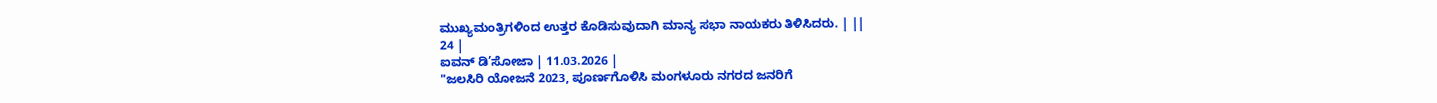ಮುಖ್ಯಮಂತ್ರಿಗಳಿಂದ ಉತ್ತರ ಕೊಡಿಸುವುದಾಗಿ ಮಾನ್ಯ ಸಭಾ ನಾಯಕರು ತಿಳಿಸಿದರು. | ||
24 |
ಐವನ್ ಡಿ’ಸೋಜಾ | 11.03.2026 |
"ಜಲಸಿರಿ ಯೋಜನೆ 2023, ಪೂರ್ಣಗೊಳಿಸಿ ಮಂಗಳೂರು ನಗರದ ಜನರಿಗೆ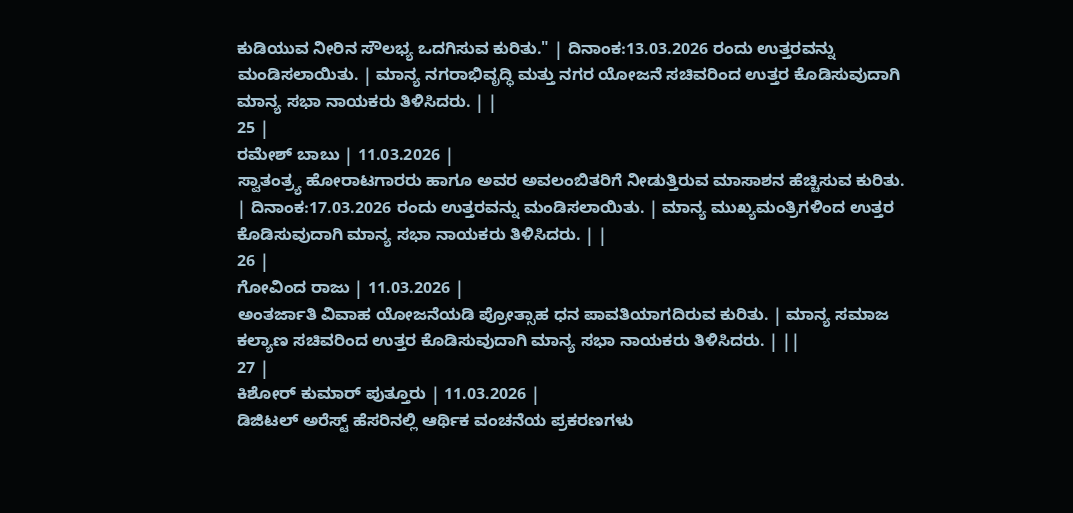ಕುಡಿಯುವ ನೀರಿನ ಸೌಲಭ್ಯ ಒದಗಿಸುವ ಕುರಿತು." | ದಿನಾಂಕ:13.03.2026 ರಂದು ಉತ್ತರವನ್ನು ಮಂಡಿಸಲಾಯಿತು. | ಮಾನ್ಯ ನಗರಾಭಿವೃದ್ಧಿ ಮತ್ತು ನಗರ ಯೋಜನೆ ಸಚಿವರಿಂದ ಉತ್ತರ ಕೊಡಿಸುವುದಾಗಿ ಮಾನ್ಯ ಸಭಾ ನಾಯಕರು ತಿಳಿಸಿದರು. | |
25 |
ರಮೇಶ್ ಬಾಬು | 11.03.2026 |
ಸ್ವಾತಂತ್ರ್ಯ ಹೋರಾಟಗಾರರು ಹಾಗೂ ಅವರ ಅವಲಂಬಿತರಿಗೆ ನೀಡುತ್ತಿರುವ ಮಾಸಾಶನ ಹೆಚ್ಚಿಸುವ ಕುರಿತು. | ದಿನಾಂಕ:17.03.2026 ರಂದು ಉತ್ತರವನ್ನು ಮಂಡಿಸಲಾಯಿತು. | ಮಾನ್ಯ ಮುಖ್ಯಮಂತ್ರಿಗಳಿಂದ ಉತ್ತರ ಕೊಡಿಸುವುದಾಗಿ ಮಾನ್ಯ ಸಭಾ ನಾಯಕರು ತಿಳಿಸಿದರು. | |
26 |
ಗೋವಿಂದ ರಾಜು | 11.03.2026 |
ಅಂತರ್ಜಾತಿ ವಿವಾಹ ಯೋಜನೆಯಡಿ ಪ್ರೋತ್ಸಾಹ ಧನ ಪಾವತಿಯಾಗದಿರುವ ಕುರಿತು. | ಮಾನ್ಯ ಸಮಾಜ ಕಲ್ಯಾಣ ಸಚಿವರಿಂದ ಉತ್ತರ ಕೊಡಿಸುವುದಾಗಿ ಮಾನ್ಯ ಸಭಾ ನಾಯಕರು ತಿಳಿಸಿದರು. | ||
27 |
ಕಿಶೋರ್ ಕುಮಾರ್ ಪುತ್ತೂರು | 11.03.2026 |
ಡಿಜಿಟಲ್ ಅರೆಸ್ಟ್ ಹೆಸರಿನಲ್ಲಿ ಆರ್ಥಿಕ ವಂಚನೆಯ ಪ್ರಕರಣಗಳು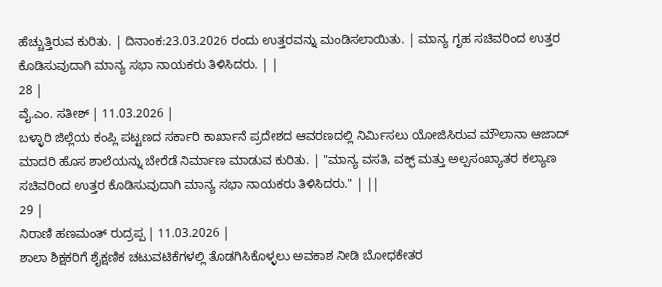ಹೆಚ್ಚುತ್ತಿರುವ ಕುರಿತು. | ದಿನಾಂಕ:23.03.2026 ರಂದು ಉತ್ತರವನ್ನು ಮಂಡಿಸಲಾಯಿತು. | ಮಾನ್ಯ ಗೃಹ ಸಚಿವರಿಂದ ಉತ್ತರ ಕೊಡಿಸುವುದಾಗಿ ಮಾನ್ಯ ಸಭಾ ನಾಯಕರು ತಿಳಿಸಿದರು. | |
28 |
ವೈ.ಎಂ. ಸತೀಶ್ | 11.03.2026 |
ಬಳ್ಳಾರಿ ಜಿಲ್ಲೆಯ ಕಂಪ್ಲಿ ಪಟ್ಟಣದ ಸರ್ಕಾರಿ ಕಾರ್ಖಾನೆ ಪ್ರದೇಶದ ಆವರಣದಲ್ಲಿ ನಿರ್ಮಿಸಲು ಯೋಜಿಸಿರುವ ಮೌಲಾನಾ ಆಜಾದ್ ಮಾದರಿ ಹೊಸ ಶಾಲೆಯನ್ನು ಬೇರೆಡೆ ನಿರ್ಮಾಣ ಮಾಡುವ ಕುರಿತು. | "ಮಾನ್ಯ ವಸತಿ, ವಕ್ಫ್ ಮತ್ತು ಅಲ್ಪಸಂಖ್ಯಾತರ ಕಲ್ಯಾಣ ಸಚಿವರಿಂದ ಉತ್ತರ ಕೊಡಿಸುವುದಾಗಿ ಮಾನ್ಯ ಸಭಾ ನಾಯಕರು ತಿಳಿಸಿದರು." | ||
29 |
ನಿರಾಣಿ ಹಣಮಂತ್ ರುದ್ರಪ್ಪ | 11.03.2026 |
ಶಾಲಾ ಶಿಕ್ಷಕರಿಗೆ ಶೈಕ್ಷಣಿಕ ಚಟುವಟಿಕೆಗಳಲ್ಲಿ ತೊಡಗಿಸಿಕೊಳ್ಳಲು ಅವಕಾಶ ನೀಡಿ ಬೋಧಕೇತರ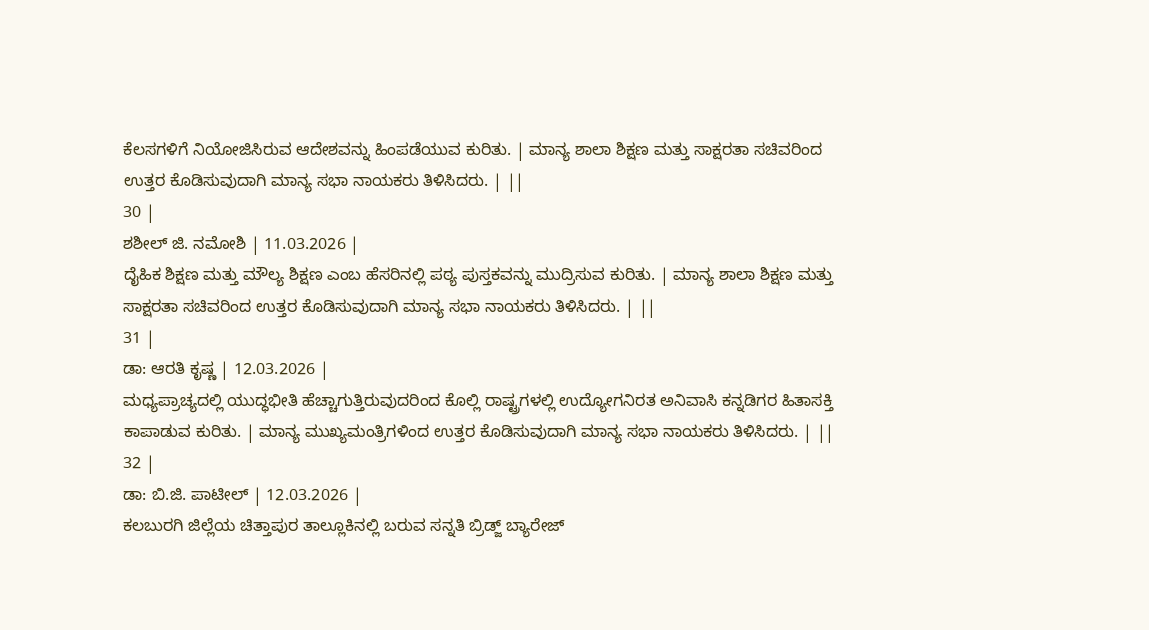ಕೆಲಸಗಳಿಗೆ ನಿಯೋಜಿಸಿರುವ ಆದೇಶವನ್ನು ಹಿಂಪಡೆಯುವ ಕುರಿತು. | ಮಾನ್ಯ ಶಾಲಾ ಶಿಕ್ಷಣ ಮತ್ತು ಸಾಕ್ಷರತಾ ಸಚಿವರಿಂದ ಉತ್ತರ ಕೊಡಿಸುವುದಾಗಿ ಮಾನ್ಯ ಸಭಾ ನಾಯಕರು ತಿಳಿಸಿದರು. | ||
30 |
ಶಶೀಲ್ ಜಿ. ನಮೋಶಿ | 11.03.2026 |
ದೈಹಿಕ ಶಿಕ್ಷಣ ಮತ್ತು ಮೌಲ್ಯ ಶಿಕ್ಷಣ ಎಂಬ ಹೆಸರಿನಲ್ಲಿ ಪಠ್ಯ ಪುಸ್ತಕವನ್ನು ಮುದ್ರಿಸುವ ಕುರಿತು. | ಮಾನ್ಯ ಶಾಲಾ ಶಿಕ್ಷಣ ಮತ್ತು ಸಾಕ್ಷರತಾ ಸಚಿವರಿಂದ ಉತ್ತರ ಕೊಡಿಸುವುದಾಗಿ ಮಾನ್ಯ ಸಭಾ ನಾಯಕರು ತಿಳಿಸಿದರು. | ||
31 |
ಡಾ: ಆರತಿ ಕೃಷ್ಣ | 12.03.2026 |
ಮಧ್ಯಪ್ರಾಚ್ಯದಲ್ಲಿ ಯುದ್ಧಭೀತಿ ಹೆಚ್ಚಾಗುತ್ತಿರುವುದರಿಂದ ಕೊಲ್ಲಿ ರಾಷ್ಟ್ರಗಳಲ್ಲಿ ಉದ್ಯೋಗನಿರತ ಅನಿವಾಸಿ ಕನ್ನಡಿಗರ ಹಿತಾಸಕ್ತಿ ಕಾಪಾಡುವ ಕುರಿತು. | ಮಾನ್ಯ ಮುಖ್ಯಮಂತ್ರಿಗಳಿಂದ ಉತ್ತರ ಕೊಡಿಸುವುದಾಗಿ ಮಾನ್ಯ ಸಭಾ ನಾಯಕರು ತಿಳಿಸಿದರು. | ||
32 |
ಡಾ: ಬಿ.ಜಿ. ಪಾಟೀಲ್ | 12.03.2026 |
ಕಲಬುರಗಿ ಜಿಲ್ಲೆಯ ಚಿತ್ತಾಪುರ ತಾಲ್ಲೂಕಿನಲ್ಲಿ ಬರುವ ಸನ್ನತಿ ಬ್ರಿಡ್ಜ್ ಬ್ಯಾರೇಜ್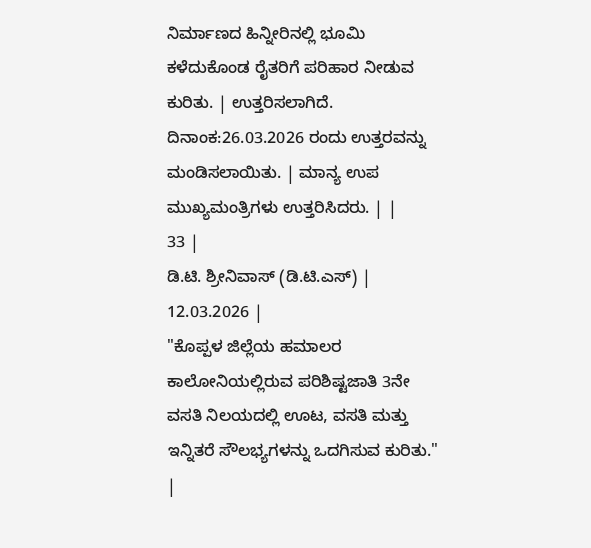ನಿರ್ಮಾಣದ ಹಿನ್ನೀರಿನಲ್ಲಿ ಭೂಮಿ ಕಳೆದುಕೊಂಡ ರೈತರಿಗೆ ಪರಿಹಾರ ನೀಡುವ ಕುರಿತು. | ಉತ್ತರಿಸಲಾಗಿದೆ. ದಿನಾಂಕ:26.03.2026 ರಂದು ಉತ್ತರವನ್ನು ಮಂಡಿಸಲಾಯಿತು. | ಮಾನ್ಯ ಉಪ ಮುಖ್ಯಮಂತ್ರಿಗಳು ಉತ್ತರಿಸಿದರು. | |
33 |
ಡಿ.ಟಿ. ಶ್ರೀನಿವಾಸ್ (ಡಿ.ಟಿ.ಎಸ್) | 12.03.2026 |
"ಕೊಪ್ಪಳ ಜಿಲ್ಲೆಯ ಹಮಾಲರ ಕಾಲೋನಿಯಲ್ಲಿರುವ ಪರಿಶಿಷ್ಟಜಾತಿ 3ನೇ ವಸತಿ ನಿಲಯದಲ್ಲಿ ಊಟ, ವಸತಿ ಮತ್ತು ಇನ್ನಿತರೆ ಸೌಲಭ್ಯಗಳನ್ನು ಒದಗಿಸುವ ಕುರಿತು." |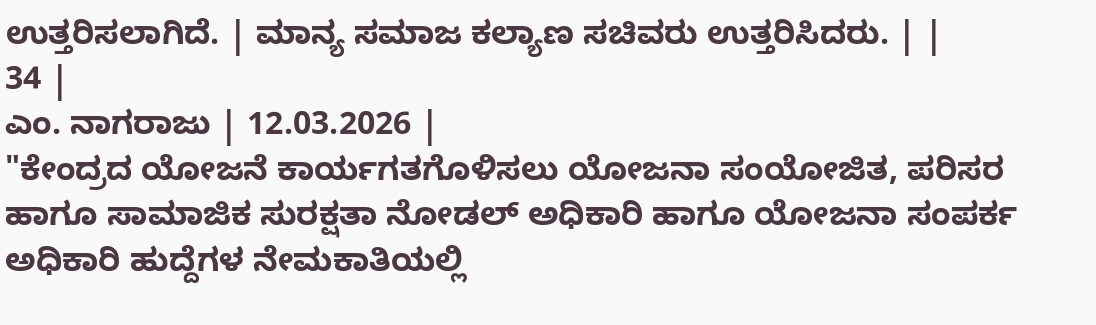ಉತ್ತರಿಸಲಾಗಿದೆ. | ಮಾನ್ಯ ಸಮಾಜ ಕಲ್ಯಾಣ ಸಚಿವರು ಉತ್ತರಿಸಿದರು. | |
34 |
ಎಂ. ನಾಗರಾಜು | 12.03.2026 |
"ಕೇಂದ್ರದ ಯೋಜನೆ ಕಾರ್ಯಗತಗೊಳಿಸಲು ಯೋಜನಾ ಸಂಯೋಜಿತ, ಪರಿಸರ ಹಾಗೂ ಸಾಮಾಜಿಕ ಸುರಕ್ಷತಾ ನೋಡಲ್ ಅಧಿಕಾರಿ ಹಾಗೂ ಯೋಜನಾ ಸಂಪರ್ಕ ಅಧಿಕಾರಿ ಹುದ್ದೆಗಳ ನೇಮಕಾತಿಯಲ್ಲಿ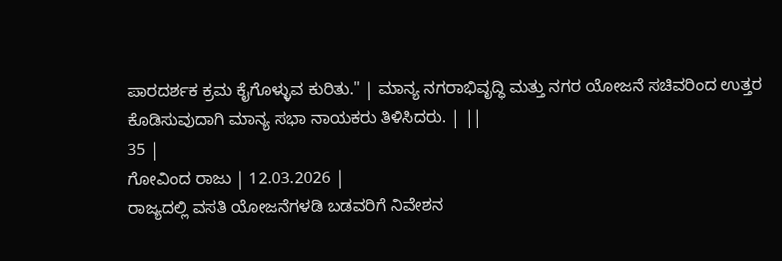ಪಾರದರ್ಶಕ ಕ್ರಮ ಕೈಗೊಳ್ಳುವ ಕುರಿತು." | ಮಾನ್ಯ ನಗರಾಭಿವೃದ್ಧಿ ಮತ್ತು ನಗರ ಯೋಜನೆ ಸಚಿವರಿಂದ ಉತ್ತರ ಕೊಡಿಸುವುದಾಗಿ ಮಾನ್ಯ ಸಭಾ ನಾಯಕರು ತಿಳಿಸಿದರು. | ||
35 |
ಗೋವಿಂದ ರಾಜು | 12.03.2026 |
ರಾಜ್ಯದಲ್ಲಿ ವಸತಿ ಯೋಜನೆಗಳಡಿ ಬಡವರಿಗೆ ನಿವೇಶನ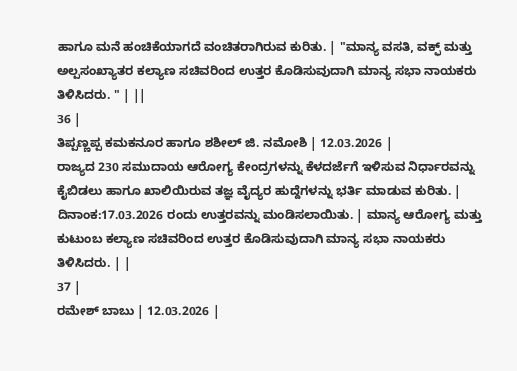ಹಾಗೂ ಮನೆ ಹಂಚಿಕೆಯಾಗದೆ ವಂಚಿತರಾಗಿರುವ ಕುರಿತು. | "ಮಾನ್ಯ ವಸತಿ, ವಕ್ಫ್ ಮತ್ತು ಅಲ್ಪಸಂಖ್ಯಾತರ ಕಲ್ಯಾಣ ಸಚಿವರಿಂದ ಉತ್ತರ ಕೊಡಿಸುವುದಾಗಿ ಮಾನ್ಯ ಸಭಾ ನಾಯಕರು ತಿಳಿಸಿದರು. " | ||
36 |
ತಿಪ್ಪಣ್ಣಪ್ಪ ಕಮಕನೂರ ಹಾಗೂ ಶಶೀಲ್ ಜಿ. ನಮೋಶಿ | 12.03.2026 |
ರಾಜ್ಯದ 230 ಸಮುದಾಯ ಆರೋಗ್ಯ ಕೇಂದ್ರಗಳನ್ನು ಕೆಳದರ್ಜೆಗೆ ಇಳಿಸುವ ನಿರ್ಧಾರವನ್ನು ಕೈಬಿಡಲು ಹಾಗೂ ಖಾಲಿಯಿರುವ ತಜ್ಞ ವೈದ್ಯರ ಹುದ್ದೆಗಳನ್ನು ಭರ್ತಿ ಮಾಡುವ ಕುರಿತು. | ದಿನಾಂಕ:17.03.2026 ರಂದು ಉತ್ತರವನ್ನು ಮಂಡಿಸಲಾಯಿತು. | ಮಾನ್ಯ ಆರೋಗ್ಯ ಮತ್ತು ಕುಟುಂಬ ಕಲ್ಯಾಣ ಸಚಿವರಿಂದ ಉತ್ತರ ಕೊಡಿಸುವುದಾಗಿ ಮಾನ್ಯ ಸಭಾ ನಾಯಕರು ತಿಳಿಸಿದರು. | |
37 |
ರಮೇಶ್ ಬಾಬು | 12.03.2026 |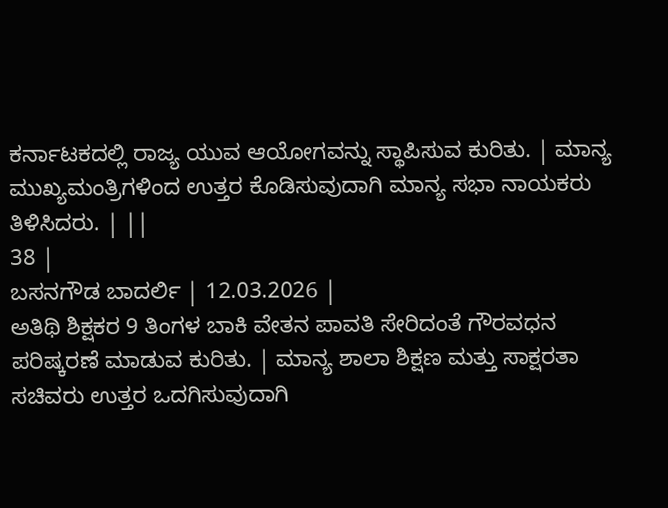ಕರ್ನಾಟಕದಲ್ಲಿ ರಾಜ್ಯ ಯುವ ಆಯೋಗವನ್ನು ಸ್ಥಾಪಿಸುವ ಕುರಿತು. | ಮಾನ್ಯ ಮುಖ್ಯಮಂತ್ರಿಗಳಿಂದ ಉತ್ತರ ಕೊಡಿಸುವುದಾಗಿ ಮಾನ್ಯ ಸಭಾ ನಾಯಕರು ತಿಳಿಸಿದರು. | ||
38 |
ಬಸನಗೌಡ ಬಾದರ್ಲಿ | 12.03.2026 |
ಅತಿಥಿ ಶಿಕ್ಷಕರ 9 ತಿಂಗಳ ಬಾಕಿ ವೇತನ ಪಾವತಿ ಸೇರಿದಂತೆ ಗೌರವಧನ ಪರಿಷ್ಕರಣೆ ಮಾಡುವ ಕುರಿತು. | ಮಾನ್ಯ ಶಾಲಾ ಶಿಕ್ಷಣ ಮತ್ತು ಸಾಕ್ಷರತಾ ಸಚಿವರು ಉತ್ತರ ಒದಗಿಸುವುದಾಗಿ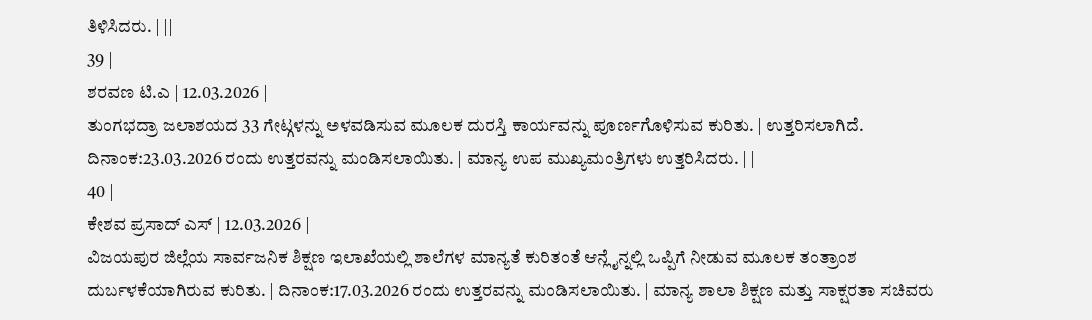ತಿಳಿಸಿದರು. | ||
39 |
ಶರವಣ ಟಿ.ಎ | 12.03.2026 |
ತುಂಗಭದ್ರಾ ಜಲಾಶಯದ 33 ಗೇಟ್ಗಳನ್ನು ಅಳವಡಿಸುವ ಮೂಲಕ ದುರಸ್ತಿ ಕಾರ್ಯವನ್ನು ಪೂರ್ಣಗೊಳಿಸುವ ಕುರಿತು. | ಉತ್ತರಿಸಲಾಗಿದೆ. ದಿನಾಂಕ:23.03.2026 ರಂದು ಉತ್ತರವನ್ನು ಮಂಡಿಸಲಾಯಿತು. | ಮಾನ್ಯ ಉಪ ಮುಖ್ಯಮಂತ್ರಿಗಳು ಉತ್ತರಿಸಿದರು. | |
40 |
ಕೇಶವ ಪ್ರಸಾದ್ ಎಸ್ | 12.03.2026 |
ವಿಜಯಪುರ ಜಿಲ್ಲೆಯ ಸಾರ್ವಜನಿಕ ಶಿಕ್ಷಣ ಇಲಾಖೆಯಲ್ಲಿ ಶಾಲೆಗಳ ಮಾನ್ಯತೆ ಕುರಿತಂತೆ ಆನ್ಲೈನ್ನಲ್ಲಿ ಒಪ್ಪಿಗೆ ನೀಡುವ ಮೂಲಕ ತಂತ್ರಾಂಶ ದುರ್ಬಳಕೆಯಾಗಿರುವ ಕುರಿತು. | ದಿನಾಂಕ:17.03.2026 ರಂದು ಉತ್ತರವನ್ನು ಮಂಡಿಸಲಾಯಿತು. | ಮಾನ್ಯ ಶಾಲಾ ಶಿಕ್ಷಣ ಮತ್ತು ಸಾಕ್ಷರತಾ ಸಚಿವರು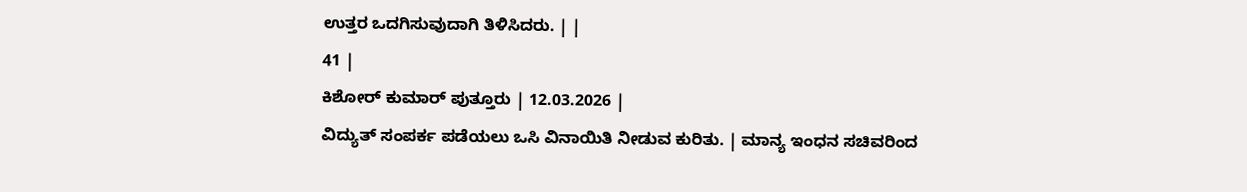ಉತ್ತರ ಒದಗಿಸುವುದಾಗಿ ತಿಳಿಸಿದರು. | |
41 |
ಕಿಶೋರ್ ಕುಮಾರ್ ಪುತ್ತೂರು | 12.03.2026 |
ವಿದ್ಯುತ್ ಸಂಪರ್ಕ ಪಡೆಯಲು ಒಸಿ ವಿನಾಯಿತಿ ನೀಡುವ ಕುರಿತು. | ಮಾನ್ಯ ಇಂಧನ ಸಚಿವರಿಂದ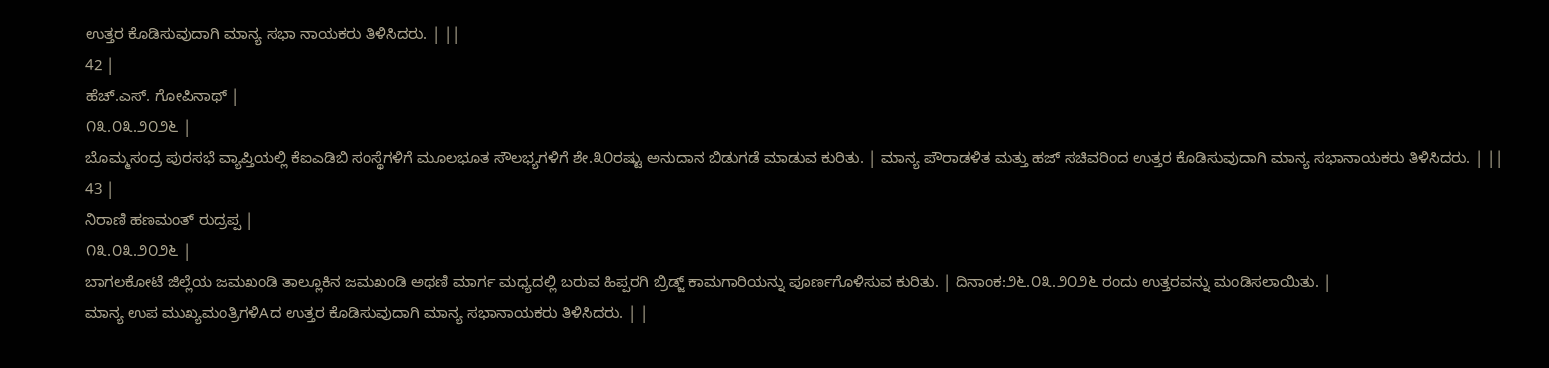ಉತ್ತರ ಕೊಡಿಸುವುದಾಗಿ ಮಾನ್ಯ ಸಭಾ ನಾಯಕರು ತಿಳಿಸಿದರು. | ||
42 |
ಹೆಚ್.ಎಸ್. ಗೋಪಿನಾಥ್ |
೧೩.೦೩.೨೦೨೬ |
ಬೊಮ್ಮಸಂದ್ರ ಪುರಸಭೆ ವ್ಯಾಪ್ತಿಯಲ್ಲಿ ಕೆಐಎಡಿಬಿ ಸಂಸ್ಥೆಗಳಿಗೆ ಮೂಲಭೂತ ಸೌಲಭ್ಯಗಳಿಗೆ ಶೇ.೩೦ರಷ್ಟು ಅನುದಾನ ಬಿಡುಗಡೆ ಮಾಡುವ ಕುರಿತು. | ಮಾನ್ಯ ಪೌರಾಡಳಿತ ಮತ್ತು ಹಜ್ ಸಚಿವರಿಂದ ಉತ್ತರ ಕೊಡಿಸುವುದಾಗಿ ಮಾನ್ಯ ಸಭಾನಾಯಕರು ತಿಳಿಸಿದರು. | ||
43 |
ನಿರಾಣಿ ಹಣಮಂತ್ ರುದ್ರಪ್ಪ |
೧೩.೦೩.೨೦೨೬ |
ಬಾಗಲಕೋಟೆ ಜಿಲ್ಲೆಯ ಜಮಖಂಡಿ ತಾಲ್ಲೂಕಿನ ಜಮಖಂಡಿ ಅಥಣಿ ಮಾರ್ಗ ಮಧ್ಯದಲ್ಲಿ ಬರುವ ಹಿಪ್ಪರಗಿ ಬ್ರಿಡ್ಜ್ ಕಾಮಗಾರಿಯನ್ನು ಪೂರ್ಣಗೊಳಿಸುವ ಕುರಿತು. | ದಿನಾಂಕ:೨೬.೦೩.೨೦೨೬ ರಂದು ಉತ್ತರವನ್ನು ಮಂಡಿಸಲಾಯಿತು. |
ಮಾನ್ಯ ಉಪ ಮುಖ್ಯಮಂತ್ರಿಗಳಿAದ ಉತ್ತರ ಕೊಡಿಸುವುದಾಗಿ ಮಾನ್ಯ ಸಭಾನಾಯಕರು ತಿಳಿಸಿದರು. | |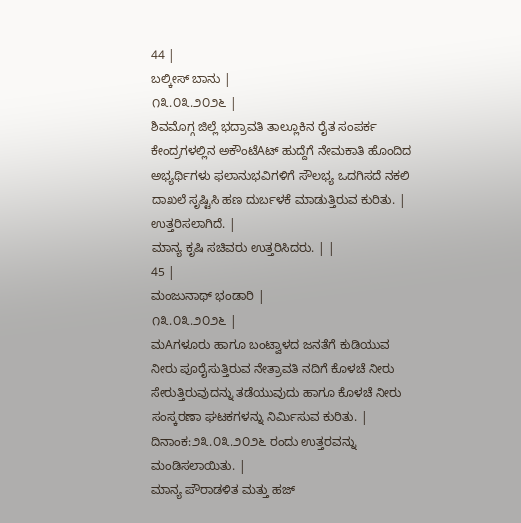44 |
ಬಲ್ಕೀಸ್ ಬಾನು |
೧೩.೦೩.೨೦೨೬ |
ಶಿವಮೊಗ್ಗ ಜಿಲ್ಲೆ ಭದ್ರಾವತಿ ತಾಲ್ಲೂಕಿನ ರೈತ ಸಂಪರ್ಕ ಕೇಂದ್ರಗಳಲ್ಲಿನ ಅಕೌಂಟೆAಟ್ ಹುದ್ದೆಗೆ ನೇಮಕಾತಿ ಹೊಂದಿದ ಅಭ್ಯರ್ಥಿಗಳು ಫಲಾನುಭವಿಗಳಿಗೆ ಸೌಲಭ್ಯ ಒದಗಿಸದೆ ನಕಲಿ ದಾಖಲೆ ಸೃಷ್ಟಿಸಿ ಹಣ ದುರ್ಬಳಕೆ ಮಾಡುತ್ತಿರುವ ಕುರಿತು. | ಉತ್ತರಿಸಲಾಗಿದೆ. |
ಮಾನ್ಯ ಕೃಷಿ ಸಚಿವರು ಉತ್ತರಿಸಿದರು. | |
45 |
ಮಂಜುನಾಥ್ ಭಂಡಾರಿ |
೧೩.೦೩.೨೦೨೬ |
ಮAಗಳೂರು ಹಾಗೂ ಬಂಟ್ವಾಳದ ಜನತೆಗೆ ಕುಡಿಯುವ ನೀರು ಪೂರೈಸುತ್ತಿರುವ ನೇತ್ರಾವತಿ ನದಿಗೆ ಕೊಳಚೆ ನೀರು ಸೇರುತ್ತಿರುವುದನ್ನು ತಡೆಯುವುದು ಹಾಗೂ ಕೊಳಚೆ ನೀರು ಸಂಸ್ಕರಣಾ ಘಟಕಗಳನ್ನು ನಿರ್ಮಿಸುವ ಕುರಿತು. | ದಿನಾಂಕ:೨೩.೦೩.೨೦೨೬ ರಂದು ಉತ್ತರವನ್ನು ಮಂಡಿಸಲಾಯಿತು. |
ಮಾನ್ಯ ಪೌರಾಡಳಿತ ಮತ್ತು ಹಜ್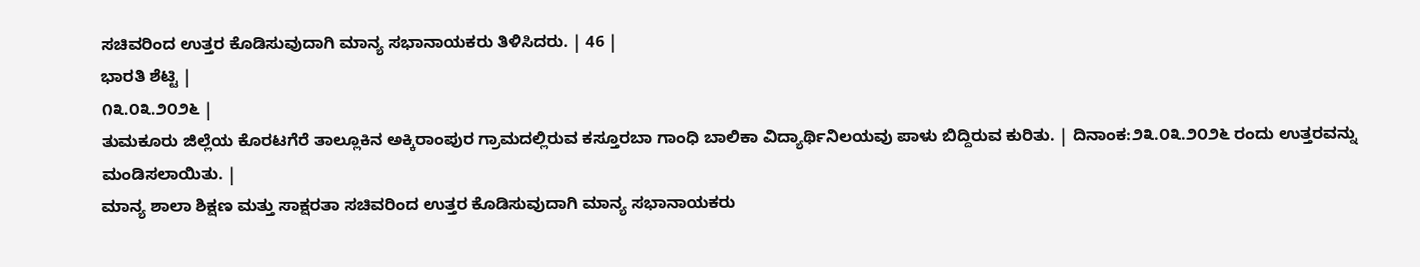ಸಚಿವರಿಂದ ಉತ್ತರ ಕೊಡಿಸುವುದಾಗಿ ಮಾನ್ಯ ಸಭಾನಾಯಕರು ತಿಳಿಸಿದರು. | 46 |
ಭಾರತಿ ಶೆಟ್ಟಿ |
೧೩.೦೩.೨೦೨೬ |
ತುಮಕೂರು ಜಿಲ್ಲೆಯ ಕೊರಟಗೆರೆ ತಾಲ್ಲೂಕಿನ ಅಕ್ಕಿರಾಂಪುರ ಗ್ರಾಮದಲ್ಲಿರುವ ಕಸ್ತೂರಬಾ ಗಾಂಧಿ ಬಾಲಿಕಾ ವಿದ್ಯಾರ್ಥಿನಿಲಯವು ಪಾಳು ಬಿದ್ದಿರುವ ಕುರಿತು. | ದಿನಾಂಕ:೨೩.೦೩.೨೦೨೬ ರಂದು ಉತ್ತರವನ್ನು ಮಂಡಿಸಲಾಯಿತು. |
ಮಾನ್ಯ ಶಾಲಾ ಶಿಕ್ಷಣ ಮತ್ತು ಸಾಕ್ಷರತಾ ಸಚಿವರಿಂದ ಉತ್ತರ ಕೊಡಿಸುವುದಾಗಿ ಮಾನ್ಯ ಸಭಾನಾಯಕರು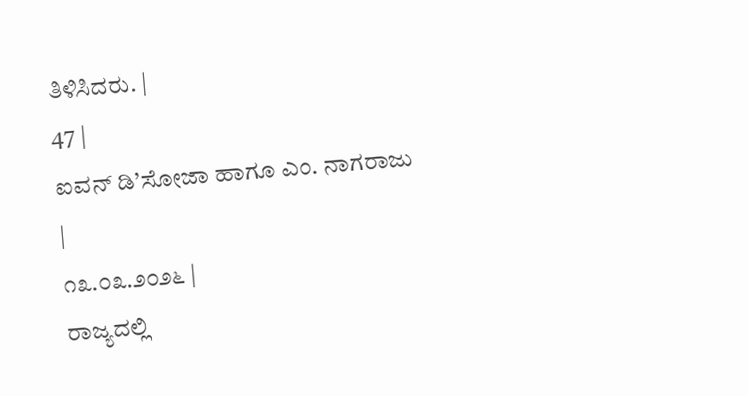ತಿಳಿಸಿದರು. |
47 |
ಐವನ್ ಡಿ’ಸೋಜಾ ಹಾಗೂ ಎಂ. ನಾಗರಾಜು
|
೧೩.೦೩.೨೦೨೬ |
ರಾಜ್ಯದಲ್ಲಿ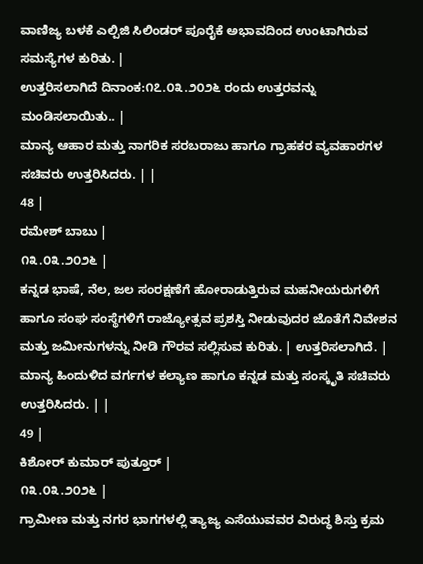ವಾಣಿಜ್ಯ ಬಳಕೆ ಎಲ್ಪಿಜಿ ಸಿಲಿಂಡರ್ ಪೂರೈಕೆ ಅಭಾವದಿಂದ ಉಂಟಾಗಿರುವ ಸಮಸ್ಯೆಗಳ ಕುರಿತು. |
ಉತ್ತರಿಸಲಾಗಿದೆ ದಿನಾಂಕ:೧೭.೦೩.೨೦೨೬ ರಂದು ಉತ್ತರವನ್ನು ಮಂಡಿಸಲಾಯಿತು.. |
ಮಾನ್ಯ ಆಹಾರ ಮತ್ತು ನಾಗರಿಕ ಸರಬರಾಜು ಹಾಗೂ ಗ್ರಾಹಕರ ವ್ಯವಹಾರಗಳ ಸಚಿವರು ಉತ್ತರಿಸಿದರು. | |
48 |
ರಮೇಶ್ ಬಾಬು |
೧೩.೦೩.೨೦೨೬ |
ಕನ್ನಡ ಭಾಷೆ, ನೆಲ, ಜಲ ಸಂರಕ್ಷಣೆಗೆ ಹೋರಾಡುತ್ತಿರುವ ಮಹನೀಯರುಗಳಿಗೆ ಹಾಗೂ ಸಂಘ ಸಂಸ್ಥೆಗಳಿಗೆ ರಾಜ್ಯೋತ್ಸವ ಪ್ರಶಸ್ತಿ ನೀಡುವುದರ ಜೊತೆಗೆ ನಿವೇಶನ ಮತ್ತು ಜಮೀನುಗಳನ್ನು ನೀಡಿ ಗೌರವ ಸಲ್ಲಿಸುವ ಕುರಿತು. | ಉತ್ತರಿಸಲಾಗಿದೆ. |
ಮಾನ್ಯ ಹಿಂದುಳಿದ ವರ್ಗಗಳ ಕಲ್ಯಾಣ ಹಾಗೂ ಕನ್ನಡ ಮತ್ತು ಸಂಸ್ಕೃತಿ ಸಚಿವರು ಉತ್ತರಿಸಿದರು. | |
49 |
ಕಿಶೋರ್ ಕುಮಾರ್ ಪುತ್ತೂರ್ |
೧೩.೦೩.೨೦೨೬ |
ಗ್ರಾಮೀಣ ಮತ್ತು ನಗರ ಭಾಗಗಳಲ್ಲಿ ತ್ಯಾಜ್ಯ ಎಸೆಯುವವರ ವಿರುದ್ಧ ಶಿಸ್ತು ಕ್ರಮ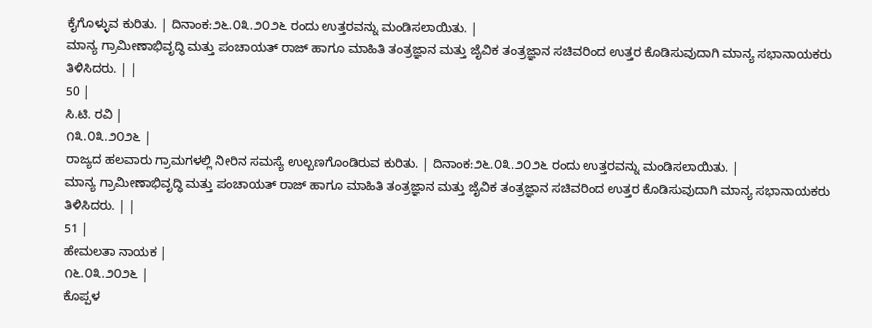ಕೈಗೊಳ್ಳುವ ಕುರಿತು. | ದಿನಾಂಕ:೨೬.೦೩.೨೦೨೬ ರಂದು ಉತ್ತರವನ್ನು ಮಂಡಿಸಲಾಯಿತು. |
ಮಾನ್ಯ ಗ್ರಾಮೀಣಾಭಿವೃದ್ಧಿ ಮತ್ತು ಪಂಚಾಯತ್ ರಾಜ್ ಹಾಗೂ ಮಾಹಿತಿ ತಂತ್ರಜ್ಞಾನ ಮತ್ತು ಜೈವಿಕ ತಂತ್ರಜ್ಞಾನ ಸಚಿವರಿಂದ ಉತ್ತರ ಕೊಡಿಸುವುದಾಗಿ ಮಾನ್ಯ ಸಭಾನಾಯಕರು ತಿಳಿಸಿದರು. | |
50 |
ಸಿ.ಟಿ. ರವಿ |
೧೩.೦೩.೨೦೨೬ |
ರಾಜ್ಯದ ಹಲವಾರು ಗ್ರಾಮಗಳಲ್ಲಿ ನೀರಿನ ಸಮಸ್ಯೆ ಉಲ್ಬಣಗೊಂಡಿರುವ ಕುರಿತು. | ದಿನಾಂಕ:೨೬.೦೩.೨೦೨೬ ರಂದು ಉತ್ತರವನ್ನು ಮಂಡಿಸಲಾಯಿತು. |
ಮಾನ್ಯ ಗ್ರಾಮೀಣಾಭಿವೃದ್ಧಿ ಮತ್ತು ಪಂಚಾಯತ್ ರಾಜ್ ಹಾಗೂ ಮಾಹಿತಿ ತಂತ್ರಜ್ಞಾನ ಮತ್ತು ಜೈವಿಕ ತಂತ್ರಜ್ಞಾನ ಸಚಿವರಿಂದ ಉತ್ತರ ಕೊಡಿಸುವುದಾಗಿ ಮಾನ್ಯ ಸಭಾನಾಯಕರು ತಿಳಿಸಿದರು. | |
51 |
ಹೇಮಲತಾ ನಾಯಕ |
೧೬.೦೩.೨೦೨೬ |
ಕೊಪ್ಪಳ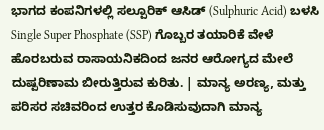ಭಾಗದ ಕಂಪನಿಗಳಲ್ಲಿ ಸಲ್ಪೂರಿಕ್ ಆಸಿಡ್ (Sulphuric Acid) ಬಳಸಿ Single Super Phosphate (SSP) ಗೊಬ್ಬರ ತಯಾರಿಕೆ ವೇಳೆ ಹೊರಬರುವ ರಾಸಾಯನಿಕದಿಂದ ಜನರ ಆರೋಗ್ಯದ ಮೇಲೆ ದುಷ್ಪರಿಣಾಮ ಬೀರುತ್ತಿರುವ ಕುರಿತು. | ಮಾನ್ಯ ಅರಣ್ಯ, ಮತ್ತು ಪರಿಸರ ಸಚಿವರಿಂದ ಉತ್ತರ ಕೊಡಿಸುವುದಾಗಿ ಮಾನ್ಯ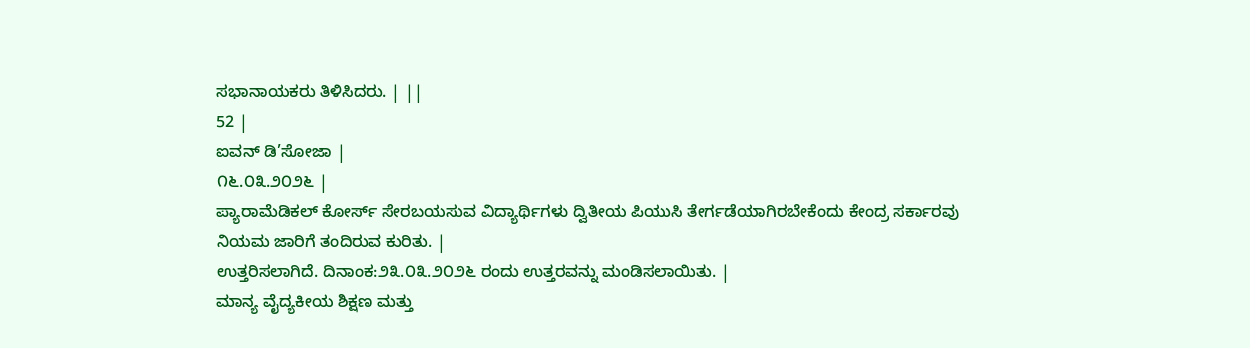ಸಭಾನಾಯಕರು ತಿಳಿಸಿದರು. | ||
52 |
ಐವನ್ ಡಿ’ಸೋಜಾ |
೧೬.೦೩.೨೦೨೬ |
ಪ್ಯಾರಾಮೆಡಿಕಲ್ ಕೋರ್ಸ್ ಸೇರಬಯಸುವ ವಿದ್ಯಾರ್ಥಿಗಳು ದ್ವಿತೀಯ ಪಿಯುಸಿ ತೇರ್ಗಡೆಯಾಗಿರಬೇಕೆಂದು ಕೇಂದ್ರ ಸರ್ಕಾರವು ನಿಯಮ ಜಾರಿಗೆ ತಂದಿರುವ ಕುರಿತು. |
ಉತ್ತರಿಸಲಾಗಿದೆ. ದಿನಾಂಕ:೨೩.೦೩.೨೦೨೬ ರಂದು ಉತ್ತರವನ್ನು ಮಂಡಿಸಲಾಯಿತು. |
ಮಾನ್ಯ ವೈದ್ಯಕೀಯ ಶಿಕ್ಷಣ ಮತ್ತು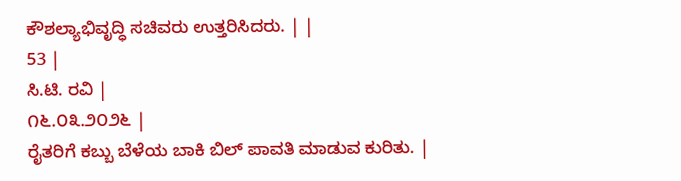ಕೌಶಲ್ಯಾಭಿವೃದ್ಧಿ ಸಚಿವರು ಉತ್ತರಿಸಿದರು. | |
53 |
ಸಿ.ಟಿ. ರವಿ |
೧೬.೦೩.೨೦೨೬ |
ರೈತರಿಗೆ ಕಬ್ಬು ಬೆಳೆಯ ಬಾಕಿ ಬಿಲ್ ಪಾವತಿ ಮಾಡುವ ಕುರಿತು. |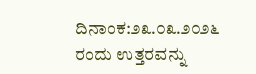ದಿನಾಂಕ:೨೩.೦೩.೨೦೨೬ ರಂದು ಉತ್ತರವನ್ನು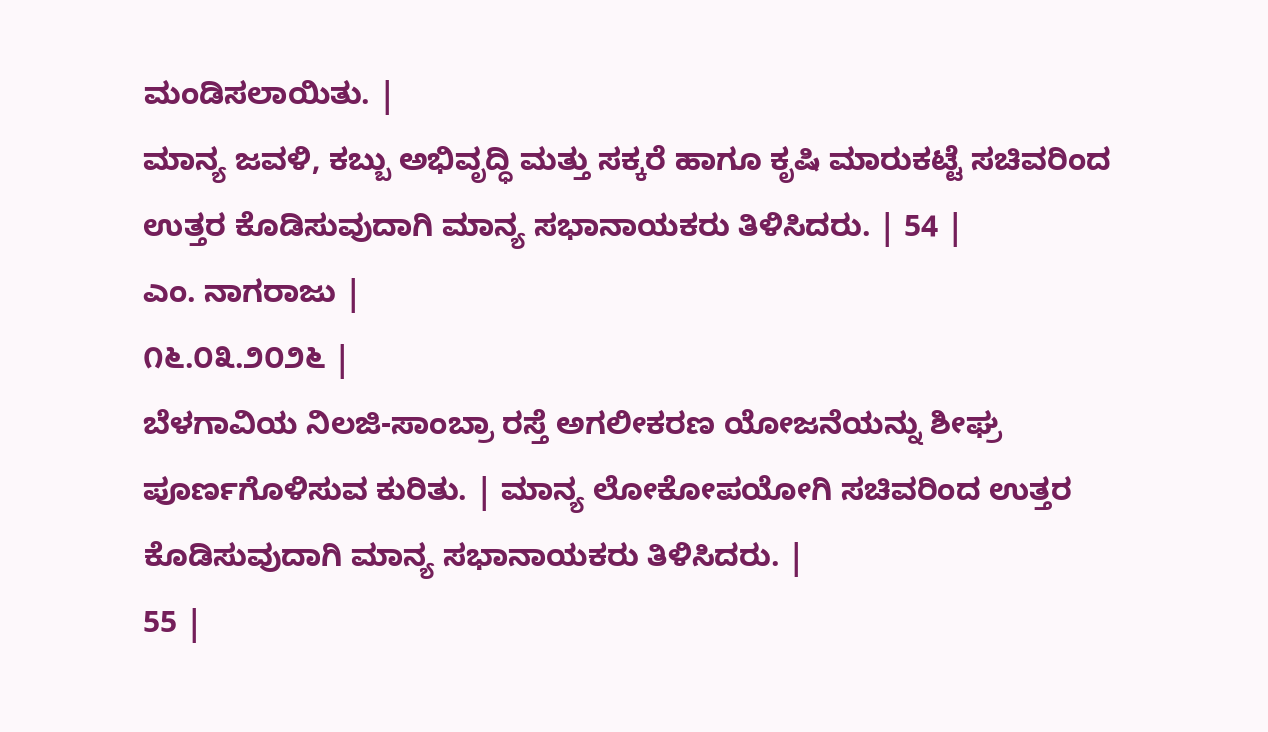ಮಂಡಿಸಲಾಯಿತು. |
ಮಾನ್ಯ ಜವಳಿ, ಕಬ್ಬು ಅಭಿವೃದ್ಧಿ ಮತ್ತು ಸಕ್ಕರೆ ಹಾಗೂ ಕೃಷಿ ಮಾರುಕಟ್ಟೆ ಸಚಿವರಿಂದ ಉತ್ತರ ಕೊಡಿಸುವುದಾಗಿ ಮಾನ್ಯ ಸಭಾನಾಯಕರು ತಿಳಿಸಿದರು. | 54 |
ಎಂ. ನಾಗರಾಜು |
೧೬.೦೩.೨೦೨೬ |
ಬೆಳಗಾವಿಯ ನಿಲಜಿ-ಸಾಂಬ್ರಾ ರಸ್ತೆ ಅಗಲೀಕರಣ ಯೋಜನೆಯನ್ನು ಶೀಘ್ರ ಪೂರ್ಣಗೊಳಿಸುವ ಕುರಿತು. | ಮಾನ್ಯ ಲೋಕೋಪಯೋಗಿ ಸಚಿವರಿಂದ ಉತ್ತರ ಕೊಡಿಸುವುದಾಗಿ ಮಾನ್ಯ ಸಭಾನಾಯಕರು ತಿಳಿಸಿದರು. |
55 |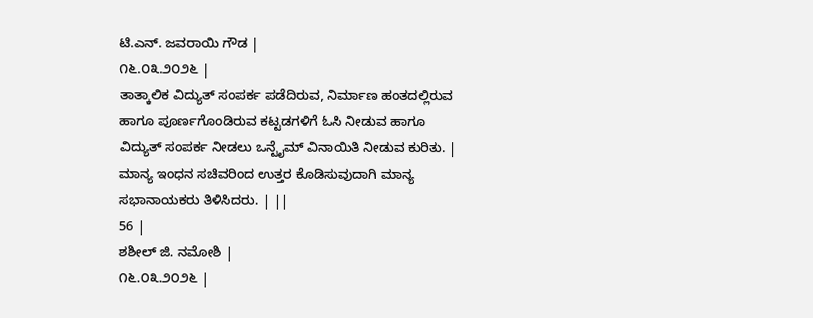ಟಿ.ಎನ್. ಜವರಾಯಿ ಗೌಡ |
೧೬.೦೩.೨೦೨೬ |
ತಾತ್ಕಾಲಿಕ ವಿದ್ಯುತ್ ಸಂಪರ್ಕ ಪಡೆದಿರುವ, ನಿರ್ಮಾಣ ಹಂತದಲ್ಲಿರುವ ಹಾಗೂ ಪೂರ್ಣಗೊಂಡಿರುವ ಕಟ್ಟಡಗಳಿಗೆ ಓಸಿ ನೀಡುವ ಹಾಗೂ ವಿದ್ಯುತ್ ಸಂಪರ್ಕ ನೀಡಲು ಒನ್ಟೈಮ್ ವಿನಾಯಿತಿ ನೀಡುವ ಕುರಿತು. | ಮಾನ್ಯ ಇಂಧನ ಸಚಿವರಿಂದ ಉತ್ತರ ಕೊಡಿಸುವುದಾಗಿ ಮಾನ್ಯ ಸಭಾನಾಯಕರು ತಿಳಿಸಿದರು. | ||
56 |
ಶಶೀಲ್ ಜಿ. ನಮೋಶಿ |
೧೬.೦೩.೨೦೨೬ |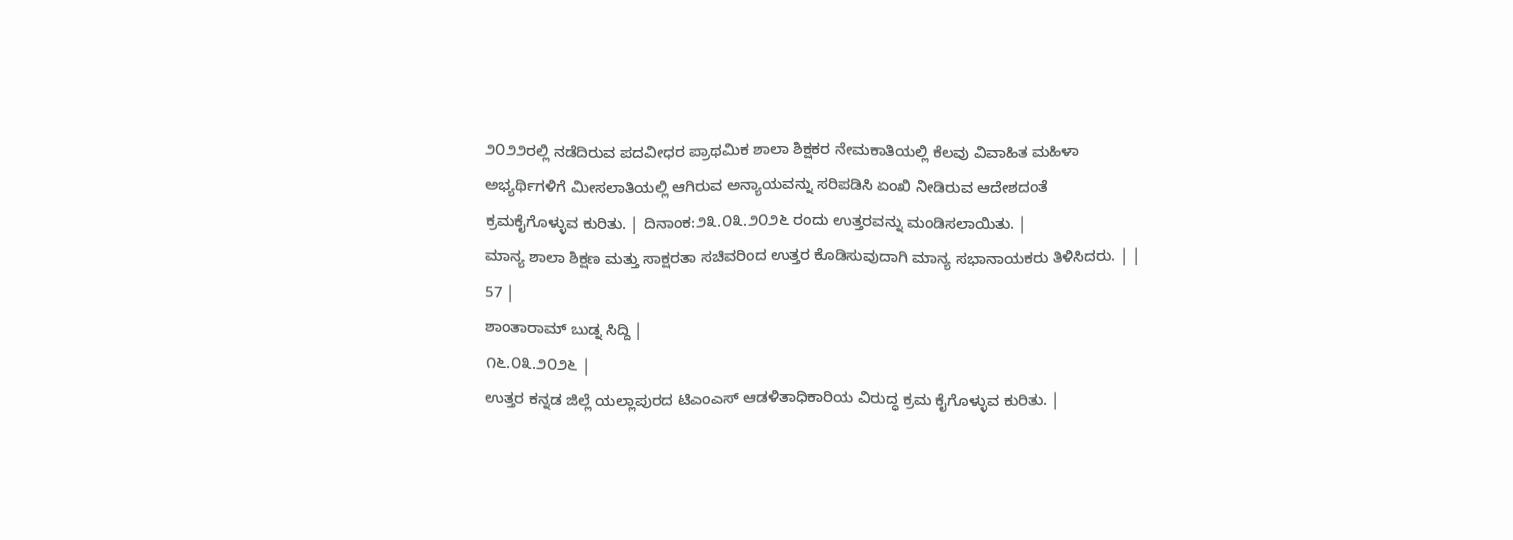೨೦೨೨ರಲ್ಲಿ ನಡೆದಿರುವ ಪದವೀಧರ ಪ್ರಾಥಮಿಕ ಶಾಲಾ ಶಿಕ್ಷಕರ ನೇಮಕಾತಿಯಲ್ಲಿ ಕೆಲವು ವಿವಾಹಿತ ಮಹಿಳಾ ಅಭ್ಯರ್ಥಿಗಳಿಗೆ ಮೀಸಲಾತಿಯಲ್ಲಿ ಆಗಿರುವ ಅನ್ಯಾಯವನ್ನು ಸರಿಪಡಿಸಿ ಏಂಖಿ ನೀಡಿರುವ ಆದೇಶದಂತೆ ಕ್ರಮಕೈಗೊಳ್ಳುವ ಕುರಿತು. | ದಿನಾಂಕ:೨೩.೦೩.೨೦೨೬ ರಂದು ಉತ್ತರವನ್ನು ಮಂಡಿಸಲಾಯಿತು. |
ಮಾನ್ಯ ಶಾಲಾ ಶಿಕ್ಷಣ ಮತ್ತು ಸಾಕ್ಷರತಾ ಸಚಿವರಿಂದ ಉತ್ತರ ಕೊಡಿಸುವುದಾಗಿ ಮಾನ್ಯ ಸಭಾನಾಯಕರು ತಿಳಿಸಿದರು. | |
57 |
ಶಾಂತಾರಾಮ್ ಬುಡ್ನ ಸಿದ್ದಿ |
೧೬.೦೩.೨೦೨೬ |
ಉತ್ತರ ಕನ್ನಡ ಜಿಲ್ಲೆ ಯಲ್ಲಾಪುರದ ಟಿಎಂಎಸ್ ಆಡಳಿತಾಧಿಕಾರಿಯ ವಿರುದ್ಧ ಕ್ರಮ ಕೈಗೊಳ್ಳುವ ಕುರಿತು. |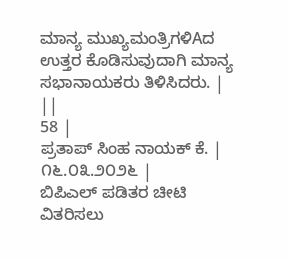ಮಾನ್ಯ ಮುಖ್ಯಮಂತ್ರಿಗಳಿAದ ಉತ್ತರ ಕೊಡಿಸುವುದಾಗಿ ಮಾನ್ಯ ಸಭಾನಾಯಕರು ತಿಳಿಸಿದರು. | ||
58 |
ಪ್ರತಾಪ್ ಸಿಂಹ ನಾಯಕ್ ಕೆ. |
೧೬.೦೩.೨೦೨೬ |
ಬಿಪಿಎಲ್ ಪಡಿತರ ಚೀಟಿ ವಿತರಿಸಲು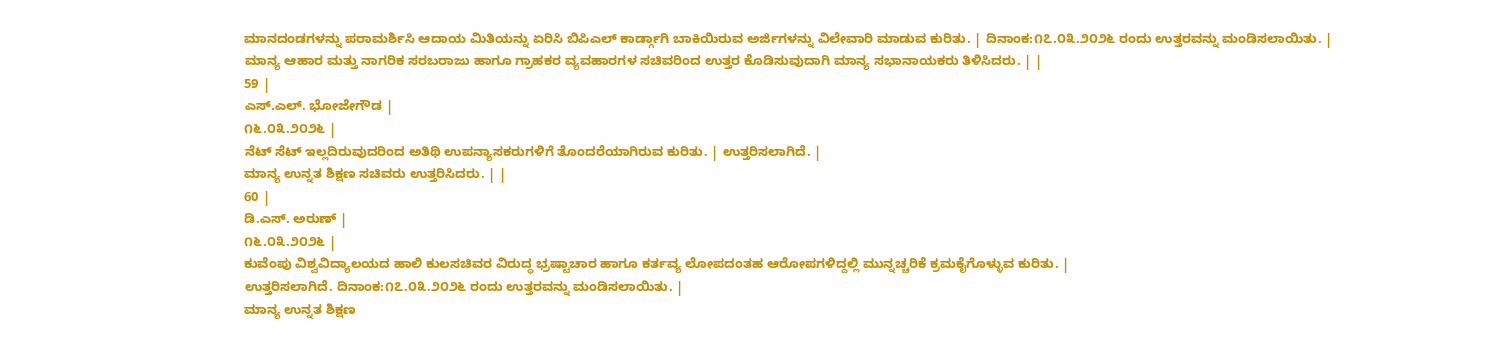ಮಾನದಂಡಗಳನ್ನು ಪರಾಮರ್ಶಿಸಿ ಆದಾಯ ಮಿತಿಯನ್ನು ಏರಿಸಿ ಬಿಪಿಎಲ್ ಕಾರ್ಡ್ಗಾಗಿ ಬಾಕಿಯಿರುವ ಅರ್ಜಿಗಳನ್ನು ವಿಲೇವಾರಿ ಮಾಡುವ ಕುರಿತು. | ದಿನಾಂಕ:೧೭.೦೩.೨೦೨೬ ರಂದು ಉತ್ತರವನ್ನು ಮಂಡಿಸಲಾಯಿತು. |
ಮಾನ್ಯ ಆಹಾರ ಮತ್ತು ನಾಗರಿಕ ಸರಬರಾಜು ಹಾಗೂ ಗ್ರಾಹಕರ ವ್ಯವಹಾರಗಳ ಸಚಿವರಿಂದ ಉತ್ತರ ಕೊಡಿಸುವುದಾಗಿ ಮಾನ್ಯ ಸಭಾನಾಯಕರು ತಿಳಿಸಿದರು. | |
59 |
ಎಸ್.ಎಲ್. ಭೋಜೇಗೌಡ |
೧೬.೦೩.೨೦೨೬ |
ನೆಟ್ ಸೆಟ್ ಇಲ್ಲದಿರುವುದರಿಂದ ಅತಿಥಿ ಉಪನ್ಯಾಸಕರುಗಳಿಗೆ ತೊಂದರೆಯಾಗಿರುವ ಕುರಿತು. | ಉತ್ತರಿಸಲಾಗಿದೆ. |
ಮಾನ್ಯ ಉನ್ನತ ಶಿಕ್ಷಣ ಸಚಿವರು ಉತ್ತರಿಸಿದರು. | |
60 |
ಡಿ.ಎಸ್. ಅರುಣ್ |
೧೬.೦೩.೨೦೨೬ |
ಕುವೆಂಪು ವಿಶ್ವವಿದ್ಯಾಲಯದ ಹಾಲಿ ಕುಲಸಚಿವರ ವಿರುದ್ಧ ಭ್ರಷ್ಟಾಚಾರ ಹಾಗೂ ಕರ್ತವ್ಯ ಲೋಪದಂತಹ ಆರೋಪಗಳಿದ್ದಲ್ಲಿ ಮುನ್ನಚ್ಚರಿಕೆ ಕ್ರಮಕೈಗೊಳ್ಳುವ ಕುರಿತು. |
ಉತ್ತರಿಸಲಾಗಿದೆ. ದಿನಾಂಕ:೧೭.೦೩.೨೦೨೬ ರಂದು ಉತ್ತರವನ್ನು ಮಂಡಿಸಲಾಯಿತು. |
ಮಾನ್ಯ ಉನ್ನತ ಶಿಕ್ಷಣ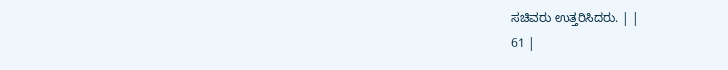ಸಚಿವರು ಉತ್ತರಿಸಿದರು. | |
61 |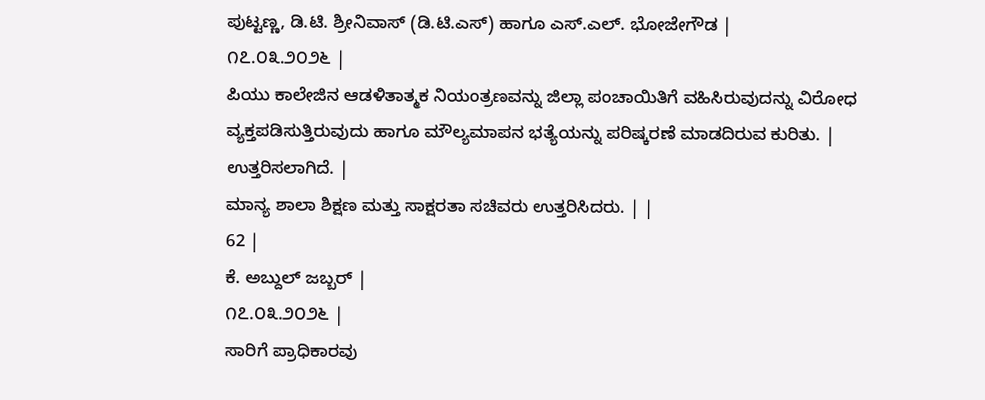ಪುಟ್ಟಣ್ಣ, ಡಿ.ಟಿ. ಶ್ರೀನಿವಾಸ್ (ಡಿ.ಟಿ.ಎಸ್) ಹಾಗೂ ಎಸ್.ಎಲ್. ಭೋಜೇಗೌಡ |
೧೭.೦೩.೨೦೨೬ |
ಪಿಯು ಕಾಲೇಜಿನ ಆಡಳಿತಾತ್ಮಕ ನಿಯಂತ್ರಣವನ್ನು ಜಿಲ್ಲಾ ಪಂಚಾಯಿತಿಗೆ ವಹಿಸಿರುವುದನ್ನು ವಿರೋಧ ವ್ಯಕ್ತಪಡಿಸುತ್ತಿರುವುದು ಹಾಗೂ ಮೌಲ್ಯಮಾಪನ ಭತ್ಯೆಯನ್ನು ಪರಿಷ್ಕರಣೆ ಮಾಡದಿರುವ ಕುರಿತು. | ಉತ್ತರಿಸಲಾಗಿದೆ. |
ಮಾನ್ಯ ಶಾಲಾ ಶಿಕ್ಷಣ ಮತ್ತು ಸಾಕ್ಷರತಾ ಸಚಿವರು ಉತ್ತರಿಸಿದರು. | |
62 |
ಕೆ. ಅಬ್ದುಲ್ ಜಬ್ಬರ್ |
೧೭.೦೩.೨೦೨೬ |
ಸಾರಿಗೆ ಪ್ರಾಧಿಕಾರವು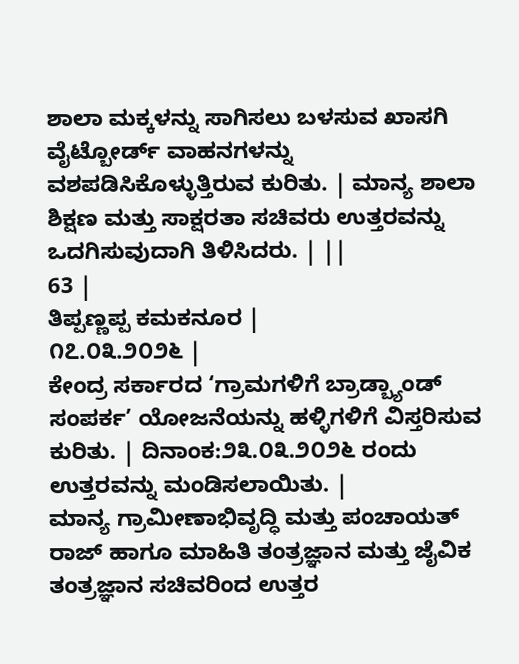ಶಾಲಾ ಮಕ್ಕಳನ್ನು ಸಾಗಿಸಲು ಬಳಸುವ ಖಾಸಗಿ ವೈಟ್ಬೋರ್ಡ್ ವಾಹನಗಳನ್ನು ವಶಪಡಿಸಿಕೊಳ್ಳುತ್ತಿರುವ ಕುರಿತು. | ಮಾನ್ಯ ಶಾಲಾ ಶಿಕ್ಷಣ ಮತ್ತು ಸಾಕ್ಷರತಾ ಸಚಿವರು ಉತ್ತರವನ್ನು ಒದಗಿಸುವುದಾಗಿ ತಿಳಿಸಿದರು. | ||
63 |
ತಿಪ್ಪಣ್ಣಪ್ಪ ಕಮಕನೂರ |
೧೭.೦೩.೨೦೨೬ |
ಕೇಂದ್ರ ಸರ್ಕಾರದ ‘ಗ್ರಾಮಗಳಿಗೆ ಬ್ರಾಡ್ಬ್ಯಾಂಡ್ ಸಂಪರ್ಕ’ ಯೋಜನೆಯನ್ನು ಹಳ್ಳಿಗಳಿಗೆ ವಿಸ್ತರಿಸುವ ಕುರಿತು. | ದಿನಾಂಕ:೨೩.೦೩.೨೦೨೬ ರಂದು ಉತ್ತರವನ್ನು ಮಂಡಿಸಲಾಯಿತು. |
ಮಾನ್ಯ ಗ್ರಾಮೀಣಾಭಿವೃದ್ಧಿ ಮತ್ತು ಪಂಚಾಯತ್ ರಾಜ್ ಹಾಗೂ ಮಾಹಿತಿ ತಂತ್ರಜ್ಞಾನ ಮತ್ತು ಜೈವಿಕ ತಂತ್ರಜ್ಞಾನ ಸಚಿವರಿಂದ ಉತ್ತರ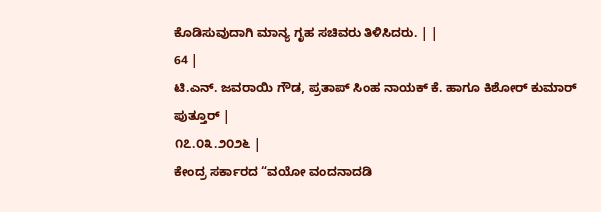ಕೊಡಿಸುವುದಾಗಿ ಮಾನ್ಯ ಗೃಹ ಸಚಿವರು ತಿಳಿಸಿದರು. | |
64 |
ಟಿ.ಎನ್. ಜವರಾಯಿ ಗೌಡ, ಪ್ರತಾಪ್ ಸಿಂಹ ನಾಯಕ್ ಕೆ. ಹಾಗೂ ಕಿಶೋರ್ ಕುಮಾರ್ ಪುತ್ತೂರ್ |
೧೭.೦೩.೨೦೨೬ |
ಕೇಂದ್ರ ಸರ್ಕಾರದ “ವಯೋ ವಂದನಾದಡಿ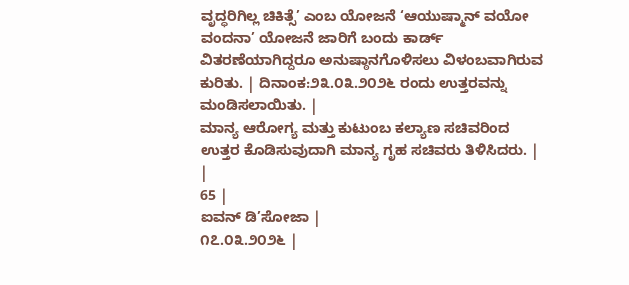ವೃದ್ಧರಿಗಿಲ್ಲ ಚಿಕಿತ್ಸೆ’ ಎಂಬ ಯೋಜನೆ ‘ಆಯುಷ್ಮಾನ್ ವಯೋ ವಂದನಾ’ ಯೋಜನೆ ಜಾರಿಗೆ ಬಂದು ಕಾರ್ಡ್ ವಿತರಣೆಯಾಗಿದ್ದರೂ ಅನುಷ್ಠಾನಗೊಳಿಸಲು ವಿಳಂಬವಾಗಿರುವ ಕುರಿತು. | ದಿನಾಂಕ:೨೩.೦೩.೨೦೨೬ ರಂದು ಉತ್ತರವನ್ನು ಮಂಡಿಸಲಾಯಿತು. |
ಮಾನ್ಯ ಆರೋಗ್ಯ ಮತ್ತು ಕುಟುಂಬ ಕಲ್ಯಾಣ ಸಚಿವರಿಂದ ಉತ್ತರ ಕೊಡಿಸುವುದಾಗಿ ಮಾನ್ಯ ಗೃಹ ಸಚಿವರು ತಿಳಿಸಿದರು. | |
65 |
ಐವನ್ ಡಿ’ಸೋಜಾ |
೧೭.೦೩.೨೦೨೬ |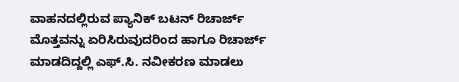ವಾಹನದಲ್ಲಿರುವ ಪ್ಯಾನಿಕ್ ಬಟನ್ ರಿಚಾರ್ಜ್ ಮೊತ್ತವನ್ನು ಏರಿಸಿರುವುದರಿಂದ ಹಾಗೂ ರಿಚಾರ್ಜ್ ಮಾಡದಿದ್ದಲ್ಲಿ ಎಫ್.ಸಿ. ನವೀಕರಣ ಮಾಡಲು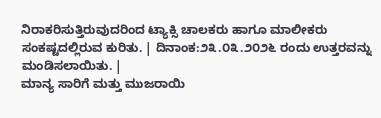ನಿರಾಕರಿಸುತ್ತಿರುವುದರಿಂದ ಟ್ಯಾಕ್ಸಿ ಚಾಲಕರು ಹಾಗೂ ಮಾಲೀಕರು ಸಂಕಷ್ಟದಲ್ಲಿರುವ ಕುರಿತು. | ದಿನಾಂಕ:೨೩.೦೩.೨೦೨೬ ರಂದು ಉತ್ತರವನ್ನು ಮಂಡಿಸಲಾಯಿತು. |
ಮಾನ್ಯ ಸಾರಿಗೆ ಮತ್ತು ಮುಜರಾಯಿ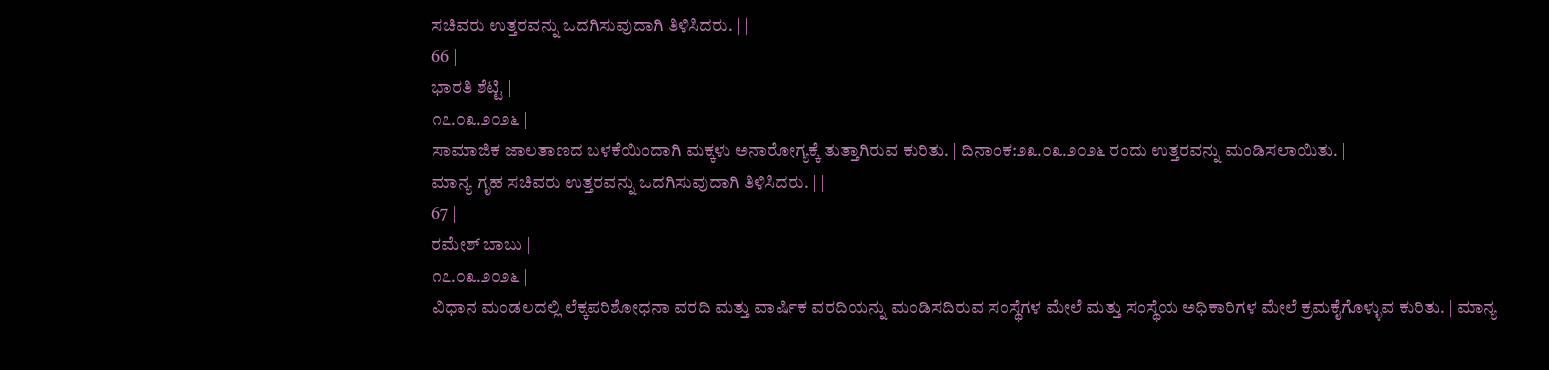ಸಚಿವರು ಉತ್ತರವನ್ನು ಒದಗಿಸುವುದಾಗಿ ತಿಳಿಸಿದರು. | |
66 |
ಭಾರತಿ ಶೆಟ್ಟಿ |
೧೭.೦೩.೨೦೨೬ |
ಸಾಮಾಜಿಕ ಜಾಲತಾಣದ ಬಳಕೆಯಿಂದಾಗಿ ಮಕ್ಕಳು ಅನಾರೋಗ್ಯಕ್ಕೆ ತುತ್ತಾಗಿರುವ ಕುರಿತು. | ದಿನಾಂಕ:೨೩.೦೩.೨೦೨೬ ರಂದು ಉತ್ತರವನ್ನು ಮಂಡಿಸಲಾಯಿತು. |
ಮಾನ್ಯ ಗೃಹ ಸಚಿವರು ಉತ್ತರವನ್ನು ಒದಗಿಸುವುದಾಗಿ ತಿಳಿಸಿದರು. | |
67 |
ರಮೇಶ್ ಬಾಬು |
೧೭.೦೩.೨೦೨೬ |
ವಿಧಾನ ಮಂಡಲದಲ್ಲಿ ಲೆಕ್ಕಪರಿಶೋಧನಾ ವರದಿ ಮತ್ತು ವಾರ್ಷಿಕ ವರದಿಯನ್ನು ಮಂಡಿಸದಿರುವ ಸಂಸ್ಥೆಗಳ ಮೇಲೆ ಮತ್ತು ಸಂಸ್ಥೆಯ ಅಧಿಕಾರಿಗಳ ಮೇಲೆ ಕ್ರಮಕೈಗೊಳ್ಳುವ ಕುರಿತು. | ಮಾನ್ಯ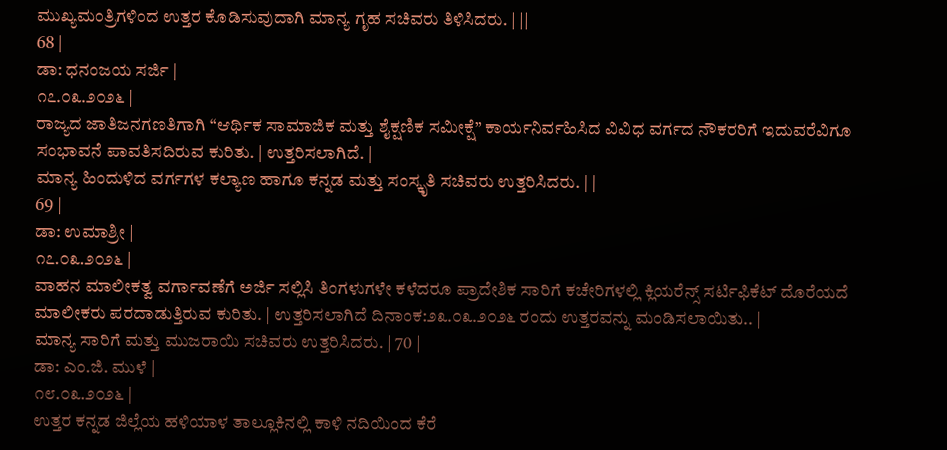ಮುಖ್ಯಮಂತ್ರಿಗಳಿಂದ ಉತ್ತರ ಕೊಡಿಸುವುದಾಗಿ ಮಾನ್ಯ ಗೃಹ ಸಚಿವರು ತಿಳಿಸಿದರು. | ||
68 |
ಡಾ: ಧನಂಜಯ ಸರ್ಜಿ |
೧೭.೦೩.೨೦೨೬ |
ರಾಜ್ಯದ ಜಾತಿಜನಗಣತಿಗಾಗಿ “ಆರ್ಥಿಕ ಸಾಮಾಜಿಕ ಮತ್ತು ಶೈಕ್ಷಣಿಕ ಸಮೀಕ್ಷೆ” ಕಾರ್ಯನಿರ್ವಹಿಸಿದ ವಿವಿಧ ವರ್ಗದ ನೌಕರರಿಗೆ ಇದುವರೆವಿಗೂ ಸಂಭಾವನೆ ಪಾವತಿಸದಿರುವ ಕುರಿತು. | ಉತ್ತರಿಸಲಾಗಿದೆ. |
ಮಾನ್ಯ ಹಿಂದುಳಿದ ವರ್ಗಗಳ ಕಲ್ಯಾಣ ಹಾಗೂ ಕನ್ನಡ ಮತ್ತು ಸಂಸ್ಕೃತಿ ಸಚಿವರು ಉತ್ತರಿಸಿದರು. | |
69 |
ಡಾ: ಉಮಾಶ್ರೀ |
೧೭.೦೩.೨೦೨೬ |
ವಾಹನ ಮಾಲೀಕತ್ವ ವರ್ಗಾವಣೆಗೆ ಅರ್ಜಿ ಸಲ್ಲಿಸಿ ತಿಂಗಳುಗಳೇ ಕಳೆದರೂ ಪ್ರಾದೇಶಿಕ ಸಾರಿಗೆ ಕಚೇರಿಗಳಲ್ಲಿ ಕ್ಲಿಯರೆನ್ಸ್ ಸರ್ಟಿಫಿಕೆಟ್ ದೊರೆಯದೆ ಮಾಲೀಕರು ಪರದಾಡುತ್ತಿರುವ ಕುರಿತು. | ಉತ್ತರಿಸಲಾಗಿದೆ ದಿನಾಂಕ:೨೩.೦೩.೨೦೨೬ ರಂದು ಉತ್ತರವನ್ನು ಮಂಡಿಸಲಾಯಿತು.. |
ಮಾನ್ಯ ಸಾರಿಗೆ ಮತ್ತು ಮುಜರಾಯಿ ಸಚಿವರು ಉತ್ತರಿಸಿದರು. | 70 |
ಡಾ: ಎಂ.ಜಿ. ಮುಳೆ |
೧೮.೦೩.೨೦೨೬ |
ಉತ್ತರ ಕನ್ನಡ ಜಿಲ್ಲೆಯ ಹಳಿಯಾಳ ತಾಲ್ಲೂಕಿನಲ್ಲಿ ಕಾಳಿ ನದಿಯಿಂದ ಕೆರೆ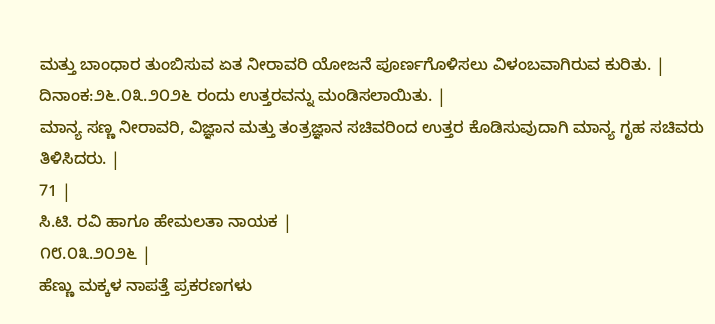ಮತ್ತು ಬಾಂಧಾರ ತುಂಬಿಸುವ ಏತ ನೀರಾವರಿ ಯೋಜನೆ ಪೂರ್ಣಗೊಳಿಸಲು ವಿಳಂಬವಾಗಿರುವ ಕುರಿತು. | ದಿನಾಂಕ:೨೬.೦೩.೨೦೨೬ ರಂದು ಉತ್ತರವನ್ನು ಮಂಡಿಸಲಾಯಿತು. |
ಮಾನ್ಯ ಸಣ್ಣ ನೀರಾವರಿ, ವಿಜ್ಞಾನ ಮತ್ತು ತಂತ್ರಜ್ಞಾನ ಸಚಿವರಿಂದ ಉತ್ತರ ಕೊಡಿಸುವುದಾಗಿ ಮಾನ್ಯ ಗೃಹ ಸಚಿವರು ತಿಳಿಸಿದರು. |
71 |
ಸಿ.ಟಿ. ರವಿ ಹಾಗೂ ಹೇಮಲತಾ ನಾಯಕ |
೧೮.೦೩.೨೦೨೬ |
ಹೆಣ್ಣು ಮಕ್ಕಳ ನಾಪತ್ತೆ ಪ್ರಕರಣಗಳು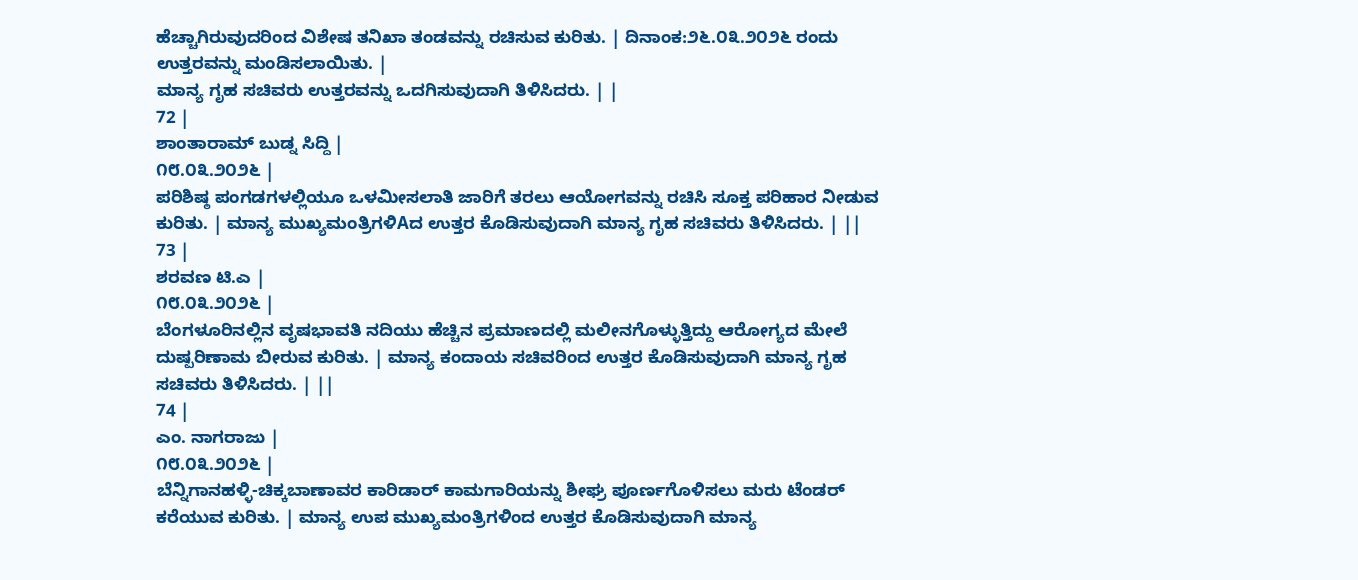ಹೆಚ್ಚಾಗಿರುವುದರಿಂದ ವಿಶೇಷ ತನಿಖಾ ತಂಡವನ್ನು ರಚಿಸುವ ಕುರಿತು. | ದಿನಾಂಕ:೨೬.೦೩.೨೦೨೬ ರಂದು ಉತ್ತರವನ್ನು ಮಂಡಿಸಲಾಯಿತು. |
ಮಾನ್ಯ ಗೃಹ ಸಚಿವರು ಉತ್ತರವನ್ನು ಒದಗಿಸುವುದಾಗಿ ತಿಳಿಸಿದರು. | |
72 |
ಶಾಂತಾರಾಮ್ ಬುಡ್ನ ಸಿದ್ದಿ |
೧೮.೦೩.೨೦೨೬ |
ಪರಿಶಿಷ್ಠ ಪಂಗಡಗಳಲ್ಲಿಯೂ ಒಳಮೀಸಲಾತಿ ಜಾರಿಗೆ ತರಲು ಆಯೋಗವನ್ನು ರಚಿಸಿ ಸೂಕ್ತ ಪರಿಹಾರ ನೀಡುವ ಕುರಿತು. | ಮಾನ್ಯ ಮುಖ್ಯಮಂತ್ರಿಗಳಿAದ ಉತ್ತರ ಕೊಡಿಸುವುದಾಗಿ ಮಾನ್ಯ ಗೃಹ ಸಚಿವರು ತಿಳಿಸಿದರು. | ||
73 |
ಶರವಣ ಟಿ.ಎ |
೧೮.೦೩.೨೦೨೬ |
ಬೆಂಗಳೂರಿನಲ್ಲಿನ ವೃಷಭಾವತಿ ನದಿಯು ಹೆಚ್ಚಿನ ಪ್ರಮಾಣದಲ್ಲಿ ಮಲೀನಗೊಳ್ಳುತ್ತಿದ್ದು ಆರೋಗ್ಯದ ಮೇಲೆ ದುಷ್ಪರಿಣಾಮ ಬೀರುವ ಕುರಿತು. | ಮಾನ್ಯ ಕಂದಾಯ ಸಚಿವರಿಂದ ಉತ್ತರ ಕೊಡಿಸುವುದಾಗಿ ಮಾನ್ಯ ಗೃಹ ಸಚಿವರು ತಿಳಿಸಿದರು. | ||
74 |
ಎಂ. ನಾಗರಾಜು |
೧೮.೦೩.೨೦೨೬ |
ಬೆನ್ನಿಗಾನಹಳ್ಳಿ-ಚಿಕ್ಕಬಾಣಾವರ ಕಾರಿಡಾರ್ ಕಾಮಗಾರಿಯನ್ನು ಶೀಘ್ರ ಪೂರ್ಣಗೊಳಿಸಲು ಮರು ಟೆಂಡರ್ ಕರೆಯುವ ಕುರಿತು. | ಮಾನ್ಯ ಉಪ ಮುಖ್ಯಮಂತ್ರಿಗಳಿಂದ ಉತ್ತರ ಕೊಡಿಸುವುದಾಗಿ ಮಾನ್ಯ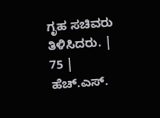ಗೃಹ ಸಚಿವರು ತಿಳಿಸಿದರು. | 75 |
ಹೆಚ್.ಎಸ್.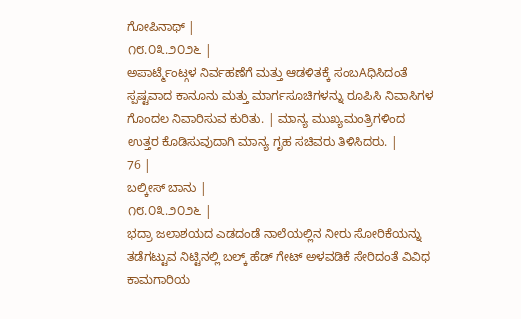ಗೋಪಿನಾಥ್ |
೧೮.೦೩.೨೦೨೬ |
ಅಪಾರ್ಟ್ಮೆಂಟ್ಗಳ ನಿರ್ವಹಣೆಗೆ ಮತ್ತು ಆಡಳಿತಕ್ಕೆ ಸಂಬAಧಿಸಿದಂತೆ ಸ್ಪಷ್ಟವಾದ ಕಾನೂನು ಮತ್ತು ಮಾರ್ಗಸೂಚಿಗಳನ್ನು ರೂಪಿಸಿ ನಿವಾಸಿಗಳ ಗೊಂದಲ ನಿವಾರಿಸುವ ಕುರಿತು. | ಮಾನ್ಯ ಮುಖ್ಯಮಂತ್ರಿಗಳಿಂದ ಉತ್ತರ ಕೊಡಿಸುವುದಾಗಿ ಮಾನ್ಯ ಗೃಹ ಸಚಿವರು ತಿಳಿಸಿದರು. |
76 |
ಬಲ್ಕೀಸ್ ಬಾನು |
೧೮.೦೩.೨೦೨೬ |
ಭದ್ರಾ ಜಲಾಶಯದ ಎಡದಂಡೆ ನಾಲೆಯಲ್ಲಿನ ನೀರು ಸೋರಿಕೆಯನ್ನು ತಡೆಗಟ್ಟುವ ನಿಟ್ಟಿನಲ್ಲಿ ಬಲ್ಕ್ ಹೆಡ್ ಗೇಟ್ ಅಳವಡಿಕೆ ಸೇರಿದಂತೆ ವಿವಿಧ ಕಾಮಗಾರಿಯ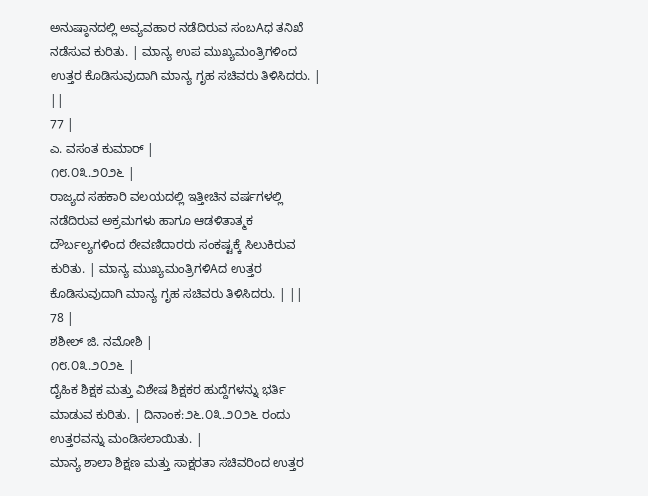ಅನುಷ್ಠಾನದಲ್ಲಿ ಅವ್ಯವಹಾರ ನಡೆದಿರುವ ಸಂಬAಧ ತನಿಖೆ ನಡೆಸುವ ಕುರಿತು. | ಮಾನ್ಯ ಉಪ ಮುಖ್ಯಮಂತ್ರಿಗಳಿಂದ ಉತ್ತರ ಕೊಡಿಸುವುದಾಗಿ ಮಾನ್ಯ ಗೃಹ ಸಚಿವರು ತಿಳಿಸಿದರು. | ||
77 |
ಎ. ವಸಂತ ಕುಮಾರ್ |
೧೮.೦೩.೨೦೨೬ |
ರಾಜ್ಯದ ಸಹಕಾರಿ ವಲಯದಲ್ಲಿ ಇತ್ತೀಚಿನ ವರ್ಷಗಳಲ್ಲಿ ನಡೆದಿರುವ ಅಕ್ರಮಗಳು ಹಾಗೂ ಆಡಳಿತಾತ್ಮಕ ದೌರ್ಬಲ್ಯಗಳಿಂದ ಠೇವಣಿದಾರರು ಸಂಕಷ್ಟಕ್ಕೆ ಸಿಲುಕಿರುವ ಕುರಿತು. | ಮಾನ್ಯ ಮುಖ್ಯಮಂತ್ರಿಗಳಿAದ ಉತ್ತರ ಕೊಡಿಸುವುದಾಗಿ ಮಾನ್ಯ ಗೃಹ ಸಚಿವರು ತಿಳಿಸಿದರು. | ||
78 |
ಶಶೀಲ್ ಜಿ. ನಮೋಶಿ |
೧೮.೦೩.೨೦೨೬ |
ದೈಹಿಕ ಶಿಕ್ಷಕ ಮತ್ತು ವಿಶೇಷ ಶಿಕ್ಷಕರ ಹುದ್ದೆಗಳನ್ನು ಭರ್ತಿ ಮಾಡುವ ಕುರಿತು. | ದಿನಾಂಕ:೨೬.೦೩.೨೦೨೬ ರಂದು ಉತ್ತರವನ್ನು ಮಂಡಿಸಲಾಯಿತು. |
ಮಾನ್ಯ ಶಾಲಾ ಶಿಕ್ಷಣ ಮತ್ತು ಸಾಕ್ಷರತಾ ಸಚಿವರಿಂದ ಉತ್ತರ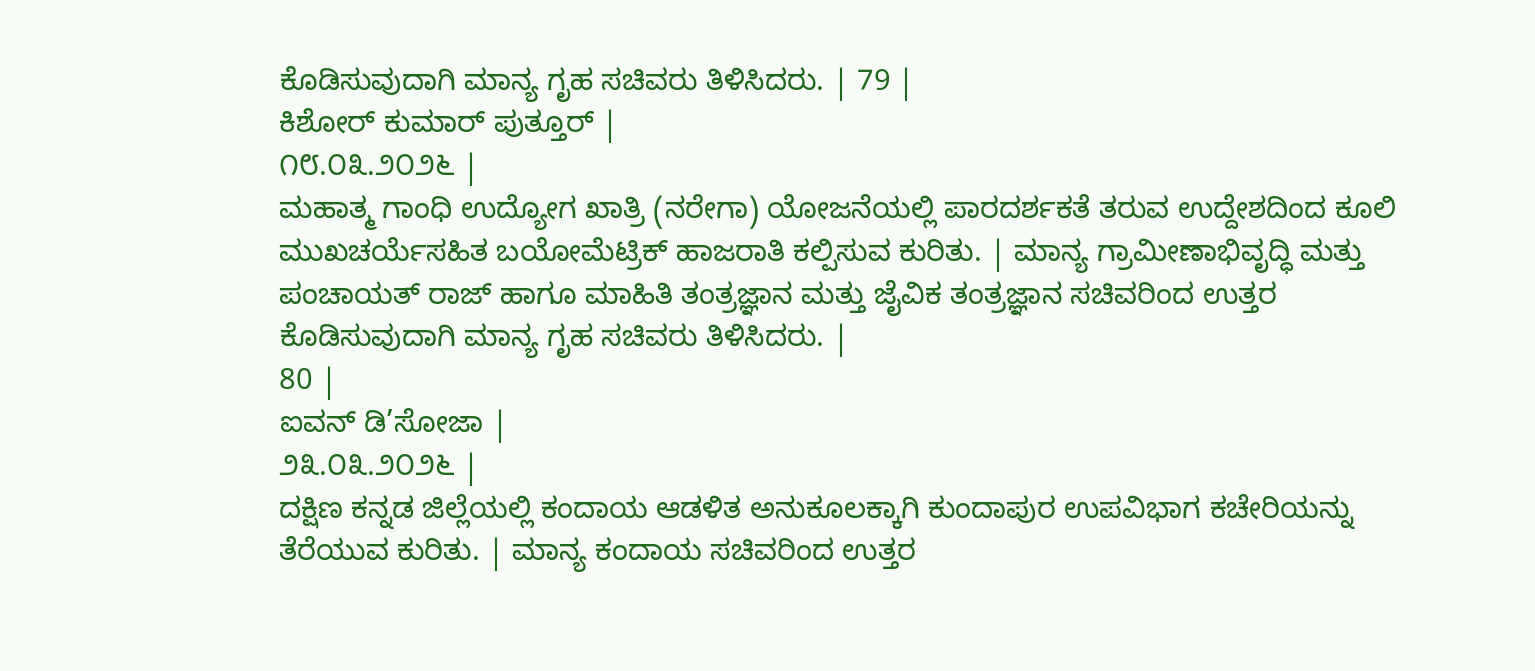ಕೊಡಿಸುವುದಾಗಿ ಮಾನ್ಯ ಗೃಹ ಸಚಿವರು ತಿಳಿಸಿದರು. | 79 |
ಕಿಶೋರ್ ಕುಮಾರ್ ಪುತ್ತೂರ್ |
೧೮.೦೩.೨೦೨೬ |
ಮಹಾತ್ಮ ಗಾಂಧಿ ಉದ್ಯೋಗ ಖಾತ್ರಿ (ನರೇಗಾ) ಯೋಜನೆಯಲ್ಲಿ ಪಾರದರ್ಶಕತೆ ತರುವ ಉದ್ದೇಶದಿಂದ ಕೂಲಿ ಮುಖಚರ್ಯೆಸಹಿತ ಬಯೋಮೆಟ್ರಿಕ್ ಹಾಜರಾತಿ ಕಲ್ಪಿಸುವ ಕುರಿತು. | ಮಾನ್ಯ ಗ್ರಾಮೀಣಾಭಿವೃದ್ಧಿ ಮತ್ತು ಪಂಚಾಯತ್ ರಾಜ್ ಹಾಗೂ ಮಾಹಿತಿ ತಂತ್ರಜ್ಞಾನ ಮತ್ತು ಜೈವಿಕ ತಂತ್ರಜ್ಞಾನ ಸಚಿವರಿಂದ ಉತ್ತರ ಕೊಡಿಸುವುದಾಗಿ ಮಾನ್ಯ ಗೃಹ ಸಚಿವರು ತಿಳಿಸಿದರು. |
80 |
ಐವನ್ ಡಿ’ಸೋಜಾ |
೨೩.೦೩.೨೦೨೬ |
ದಕ್ಷಿಣ ಕನ್ನಡ ಜಿಲ್ಲೆಯಲ್ಲಿ ಕಂದಾಯ ಆಡಳಿತ ಅನುಕೂಲಕ್ಕಾಗಿ ಕುಂದಾಪುರ ಉಪವಿಭಾಗ ಕಚೇರಿಯನ್ನು ತೆರೆಯುವ ಕುರಿತು. | ಮಾನ್ಯ ಕಂದಾಯ ಸಚಿವರಿಂದ ಉತ್ತರ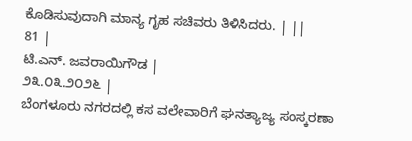ಕೊಡಿಸುವುದಾಗಿ ಮಾನ್ಯ ಗೃಹ ಸಚಿವರು ತಿಳಿಸಿದರು. | ||
81 |
ಟಿ.ಎನ್. ಜವರಾಯಿಗೌಡ |
೨೩.೦೩.೨೦೨೬ |
ಬೆಂಗಳೂರು ನಗರದಲ್ಲಿ ಕಸ ವಲೇವಾರಿಗೆ ಘನತ್ಯಾಜ್ಯ ಸಂಸ್ಕರಣಾ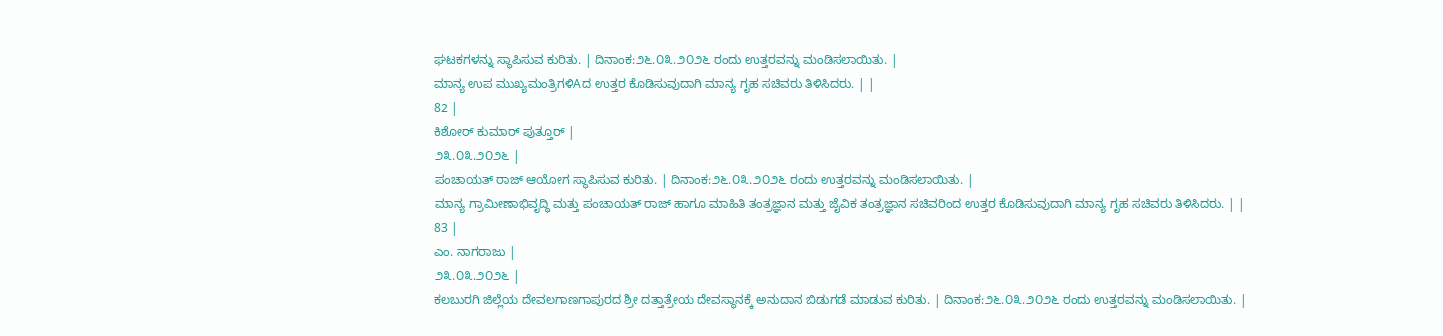ಘಟಕಗಳನ್ನು ಸ್ಥಾಪಿಸುವ ಕುರಿತು. | ದಿನಾಂಕ:೨೬.೦೩.೨೦೨೬ ರಂದು ಉತ್ತರವನ್ನು ಮಂಡಿಸಲಾಯಿತು. |
ಮಾನ್ಯ ಉಪ ಮುಖ್ಯಮಂತ್ರಿಗಳಿAದ ಉತ್ತರ ಕೊಡಿಸುವುದಾಗಿ ಮಾನ್ಯ ಗೃಹ ಸಚಿವರು ತಿಳಿಸಿದರು. | |
82 |
ಕಿಶೋರ್ ಕುಮಾರ್ ಪುತ್ತೂರ್ |
೨೩.೦೩.೨೦೨೬ |
ಪಂಚಾಯತ್ ರಾಜ್ ಆಯೋಗ ಸ್ಥಾಪಿಸುವ ಕುರಿತು. | ದಿನಾಂಕ:೨೬.೦೩.೨೦೨೬ ರಂದು ಉತ್ತರವನ್ನು ಮಂಡಿಸಲಾಯಿತು. |
ಮಾನ್ಯ ಗ್ರಾಮೀಣಾಭಿವೃದ್ಧಿ ಮತ್ತು ಪಂಚಾಯತ್ ರಾಜ್ ಹಾಗೂ ಮಾಹಿತಿ ತಂತ್ರಜ್ಞಾನ ಮತ್ತು ಜೈವಿಕ ತಂತ್ರಜ್ಞಾನ ಸಚಿವರಿಂದ ಉತ್ತರ ಕೊಡಿಸುವುದಾಗಿ ಮಾನ್ಯ ಗೃಹ ಸಚಿವರು ತಿಳಿಸಿದರು. | |
83 |
ಎಂ. ನಾಗರಾಜು |
೨೩.೦೩.೨೦೨೬ |
ಕಲಬುರಗಿ ಜಿಲ್ಲೆಯ ದೇವಲಗಾಣಗಾಪುರದ ಶ್ರೀ ದತ್ತಾತ್ರೇಯ ದೇವಸ್ಥಾನಕ್ಕೆ ಅನುದಾನ ಬಿಡುಗಡೆ ಮಾಡುವ ಕುರಿತು. | ದಿನಾಂಕ:೨೬.೦೩.೨೦೨೬ ರಂದು ಉತ್ತರವನ್ನು ಮಂಡಿಸಲಾಯಿತು. |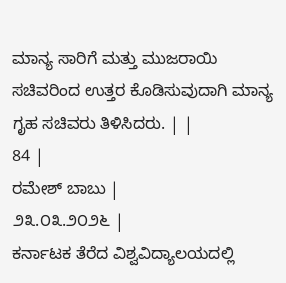ಮಾನ್ಯ ಸಾರಿಗೆ ಮತ್ತು ಮುಜರಾಯಿ ಸಚಿವರಿಂದ ಉತ್ತರ ಕೊಡಿಸುವುದಾಗಿ ಮಾನ್ಯ ಗೃಹ ಸಚಿವರು ತಿಳಿಸಿದರು. | |
84 |
ರಮೇಶ್ ಬಾಬು |
೨೩.೦೩.೨೦೨೬ |
ಕರ್ನಾಟಕ ತೆರೆದ ವಿಶ್ವವಿದ್ಯಾಲಯದಲ್ಲಿ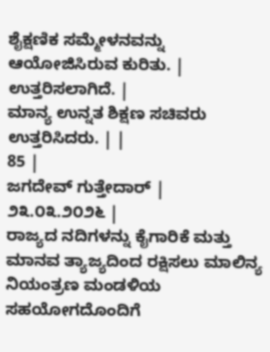ಶೈಕ್ಷಣಿಕ ಸಮ್ಮೇಳನವನ್ನು ಆಯೋಜಿಸಿರುವ ಕುರಿತು. | ಉತ್ತರಿಸಲಾಗಿದೆ. |
ಮಾನ್ಯ ಉನ್ನತ ಶಿಕ್ಷಣ ಸಚಿವರು ಉತ್ತರಿಸಿದರು. | |
85 |
ಜಗದೇವ್ ಗುತ್ತೇದಾರ್ |
೨೩.೦೩.೨೦೨೬ |
ರಾಜ್ಯದ ನದಿಗಳನ್ನು ಕೈಗಾರಿಕೆ ಮತ್ತು ಮಾನವ ತ್ಯಾಜ್ಯದಿಂದ ರಕ್ಷಿಸಲು ಮಾಲಿನ್ಯ ನಿಯಂತ್ರಣ ಮಂಡಳಿಯ ಸಹಯೋಗದೊಂದಿಗೆ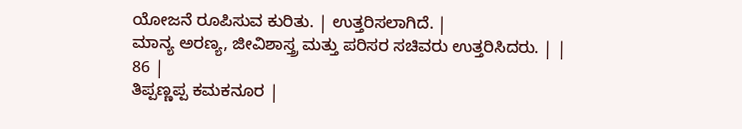ಯೋಜನೆ ರೂಪಿಸುವ ಕುರಿತು. | ಉತ್ತರಿಸಲಾಗಿದೆ. |
ಮಾನ್ಯ ಅರಣ್ಯ, ಜೀವಿಶಾಸ್ತ್ರ ಮತ್ತು ಪರಿಸರ ಸಚಿವರು ಉತ್ತರಿಸಿದರು. | |
86 |
ತಿಪ್ಪಣ್ಣಪ್ಪ ಕಮಕನೂರ |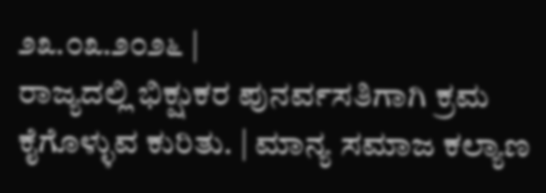೨೩.೦೩.೨೦೨೬ |
ರಾಜ್ಯದಲ್ಲಿ ಭಿಕ್ಷುಕರ ಪುನರ್ವಸತಿಗಾಗಿ ಕ್ರಮ ಕೈಗೊಳ್ಳುವ ಕುರಿತು. | ಮಾನ್ಯ ಸಮಾಜ ಕಲ್ಯಾಣ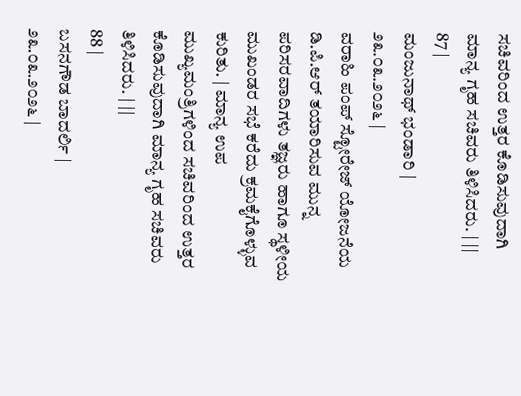ಸಚಿವರಿಂದ ಉತ್ತರ ಕೊಡಿಸುವುದಾಗಿ ಮಾನ್ಯ ಗೃಹ ಸಚಿವರು ತಿಳಿಸಿದರು. | ||
87 |
ಮಂಜುನಾಥ್ ಭಂಡಾರಿ |
೨೩.೦೩.೨೦೨೬ |
ವರಾಹಿ ಪಂಪ್ ಸ್ಟೋರೇಜ್ ಯೋಜನೆಯ ಡಿ.ಪಿ.ಆರ್ ತಯಾರಿಸುವ ಮುನ್ನ ಪರಿಸರವಾದಿಗಳು ತಜ್ಞರು ಹಾಗೂ ಸ್ಥಳೀಯ ಮುಖಂಡರ ಸಭೆ ಕರೆದು ಕ್ರಮಕೈಗೊಳ್ಳುವ ಕುರಿತು. | ಮಾನ್ಯ ಉಪ ಮುಖ್ಯಮಂತ್ರಿಗಳಿಂದ ಸಚಿವರಿಂದ ಉತ್ತರ ಕೊಡಿಸುವುದಾಗಿ ಮಾನ್ಯ ಗೃಹ ಸಚಿವರು ತಿಳಿಸಿದರು. | ||
88 |
ಬಸನಗೌಡ ಬಾದರ್ಲಿ |
೨೩.೦೩.೨೦೨೬ |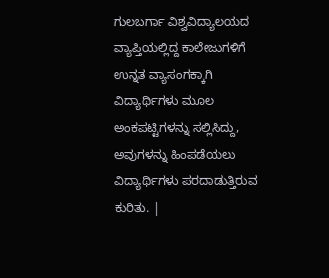ಗುಲಬರ್ಗಾ ವಿಶ್ವವಿದ್ಯಾಲಯದ ವ್ಯಾಪ್ತಿಯಲ್ಲಿದ್ದ ಕಾಲೇಜುಗಳಿಗೆ ಉನ್ನತ ವ್ಯಾಸಂಗಕ್ಕಾಗಿ ವಿದ್ಯಾರ್ಥಿಗಳು ಮೂಲ ಅಂಕಪಟ್ಟಿಗಳನ್ನು ಸಲ್ಲಿಸಿದ್ದು, ಅವುಗಳನ್ನು ಹಿಂಪಡೆಯಲು ವಿದ್ಯಾರ್ಥಿಗಳು ಪರದಾಡುತ್ತಿರುವ ಕುರಿತು. |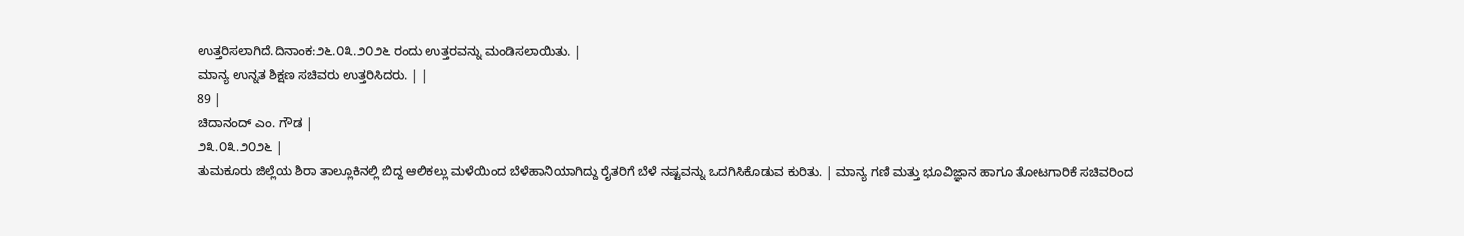ಉತ್ತರಿಸಲಾಗಿದೆ.ದಿನಾಂಕ:೨೬.೦೩.೨೦೨೬ ರಂದು ಉತ್ತರವನ್ನು ಮಂಡಿಸಲಾಯಿತು. |
ಮಾನ್ಯ ಉನ್ನತ ಶಿಕ್ಷಣ ಸಚಿವರು ಉತ್ತರಿಸಿದರು. | |
89 |
ಚಿದಾನಂದ್ ಎಂ. ಗೌಡ |
೨೩.೦೩.೨೦೨೬ |
ತುಮಕೂರು ಜಿಲ್ಲೆಯ ಶಿರಾ ತಾಲ್ಲೂಕಿನಲ್ಲಿ ಬಿದ್ದ ಆಲಿಕಲ್ಲು ಮಳೆಯಿಂದ ಬೆಳೆಹಾನಿಯಾಗಿದ್ದು ರೈತರಿಗೆ ಬೆಳೆ ನಷ್ಟವನ್ನು ಒದಗಿಸಿಕೊಡುವ ಕುರಿತು. | ಮಾನ್ಯ ಗಣಿ ಮತ್ತು ಭೂವಿಜ್ಞಾನ ಹಾಗೂ ತೋಟಗಾರಿಕೆ ಸಚಿವರಿಂದ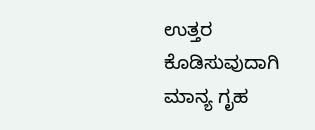ಉತ್ತರ ಕೊಡಿಸುವುದಾಗಿ ಮಾನ್ಯ ಗೃಹ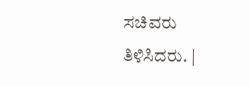ಸಚಿವರು ತಿಳಿಸಿದರು. |